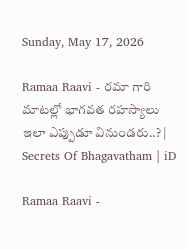Sunday, May 17, 2026

Ramaa Raavi - రమా గారి మాటల్లో భాగవత రహస్యాలు ఇలా ఎప్పుడూ వినుండరు..? | Secrets Of Bhagavatham | iD

Ramaa Raavi -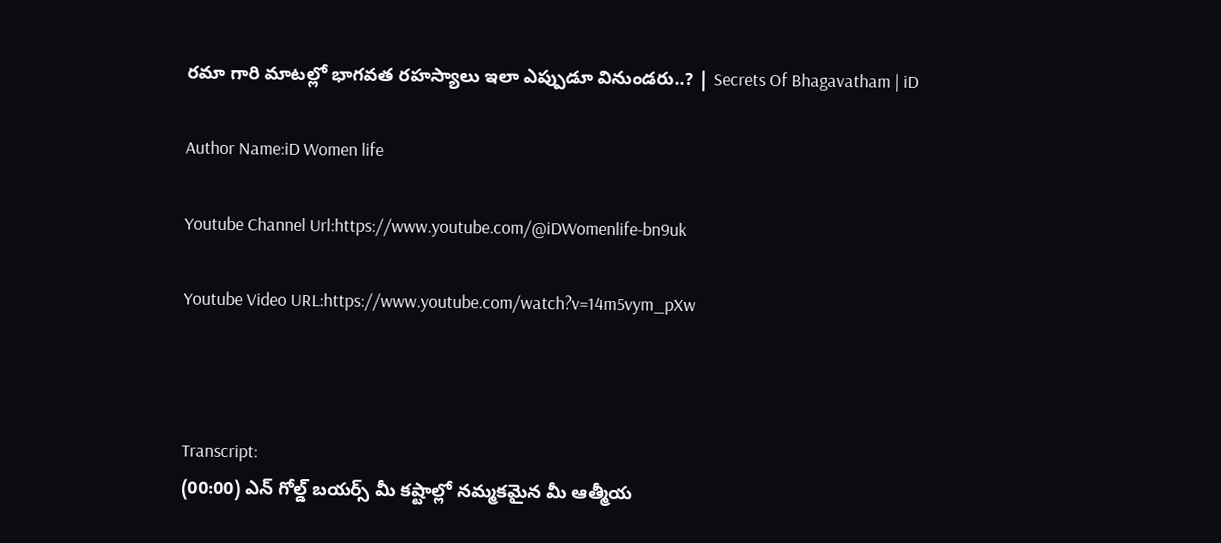రమా గారి మాటల్లో భాగవత రహస్యాలు ఇలా ఎప్పుడూ వినుండరు..? | Secrets Of Bhagavatham | iD

Author Name:iD Women life

Youtube Channel Url:https://www.youtube.com/@iDWomenlife-bn9uk

Youtube Video URL:https://www.youtube.com/watch?v=14m5vym_pXw



Transcript:
(00:00) ఎన్ గోల్డ్ బయర్స్ మీ కష్టాల్లో నమ్మకమైన మీ ఆత్మీయ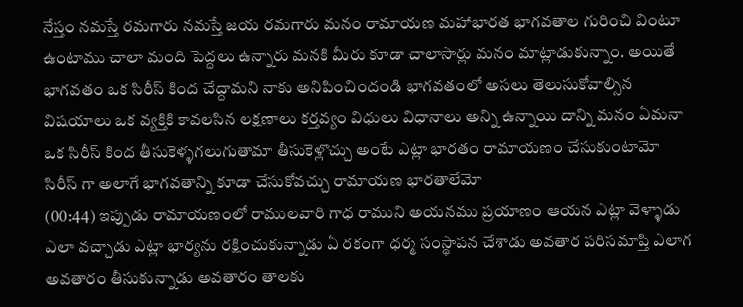నేస్తం నమస్తే రమగారు నమస్తే జయ రమగారు మనం రామాయణ మహాభారత భాగవతాల గురించి వింటూ ఉంటాము చాలా మంది పెద్దలు ఉన్నారు మనకి మీరు కూడా చాలాసార్లు మనం మాట్లాడుకున్నాం. అయితే భాగవతం ఒక సిరీస్ కింద చేద్దామని నాకు అనిపించిందండి భాగవతంలో అసలు తెలుసుకోవాల్సిన విషయాలు ఒక వ్యక్తికి కావలసిన లక్షణాలు కర్తవ్యం విధులు విధానాలు అన్ని ఉన్నాయి దాన్ని మనం ఏమనా ఒక సిరీస్ కింద తీసుకెళ్ళగలుగుతామా తీసుకెళ్లొచ్చు అంటే ఎట్లా భారతం రామాయణం చేసుకుంటామో సిరీస్ గా అలాగే భాగవతాన్ని కూడా చేసుకోవచ్చు రామాయణ భారతాలేమో
(00:44) ఇప్పుడు రామాయణంలో రాములవారి గాధ రాముని అయనము ప్రయాణం ఆయన ఎట్లా వెళ్ళాడు ఎలా వచ్చాడు ఎట్లా భార్యను రక్షించుకున్నాడు ఏ రకంగా ధర్మ సంస్థాపన చేశాడు అవతార పరిసమాప్తి ఎలాగ అవతారం తీసుకున్నాడు అవతారం తాలకు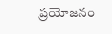ప్రయోజనం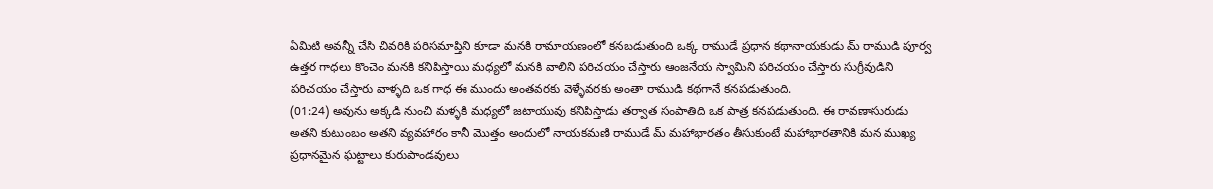ఏమిటి అవన్నీ చేసి చివరికి పరిసమాప్తిని కూడా మనకి రామాయణంలో కనబడుతుంది ఒక్క రాముడే ప్రధాన కథానాయకుడు మ్ రాముడి పూర్వ ఉత్తర గాధలు కొంచెం మనకి కనిపిస్తాయి మధ్యలో మనకి వాలిని పరిచయం చేస్తారు ఆంజనేయ స్వామిని పరిచయం చేస్తారు సుగ్రీవుడిని పరిచయం చేస్తారు వాళ్ళది ఒక గాధ ఈ ముందు అంతవరకు వెళ్ళేవరకు అంతా రాముడి కథగానే కనపడుతుంది.
(01:24) అవును అక్కడి నుంచి మళ్ళకి మధ్యలో జటాయువు కనిపిస్తాడు తర్వాత సంపాతిది ఒక పాత్ర కనపడుతుంది. ఈ రావణాసురుడు అతని కుటుంబం అతని వ్యవహారం కానీ మొత్తం అందులో నాయకమణి రాముడే మ్ మహాభారతం తీసుకుంటే మహాభారతానికి మన ముఖ్య ప్రధానమైన ఘట్టాలు కురుపాండవులు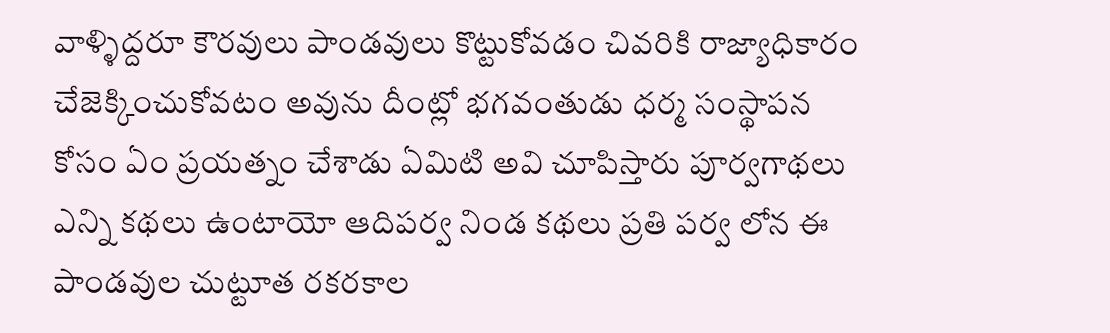వాళ్ళిద్దరూ కౌరవులు పాండవులు కొట్టుకోవడం చివరికి రాజ్యాధికారం చేజెక్కించుకోవటం అవును దీంట్లో భగవంతుడు ధర్మ సంస్థాపన కోసం ఏం ప్రయత్నం చేశాడు ఏమిటి అవి చూపిస్తారు పూర్వగాథలు ఎన్ని కథలు ఉంటాయో ఆదిపర్వ నిండ కథలు ప్రతి పర్వ లోన ఈ పాండవుల చుట్టూత రకరకాల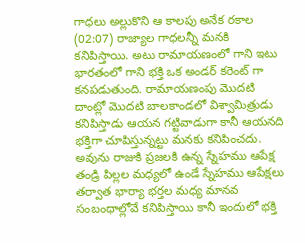గాధలు అల్లుకొని ఆ కాలపు అనేక రకాల
(02:07) రాజ్యాల గాధలన్నీ మనకి కనిపిస్తాయి. అటు రామాయణంలో గాని ఇటు భారతంలో గాని భక్తి ఒక అండర్ కరెంట్ గా కనపడుతుంది. రామాయణంపు మొదటి దాంట్లో మొదటి బాలకాండలో విశ్వామిత్రుడు కనిపిస్తాడు ఆయన గట్టివాడుగా కానీ ఆయనది భక్తిగా చూపిస్తున్నట్టు మనకు కనిపించదు. అవును రాజుకి ప్రజలకి ఉన్న స్నేహము ఆపేక్ష తండ్రి పిల్లల మధ్యలో ఉండే స్నేహము ఆపేక్షలు తర్వాత భార్యా భర్తల మధ్య మానవ సంబంధాల్లోవే కనిపిస్తాయి కానీ ఇందులో భక్తి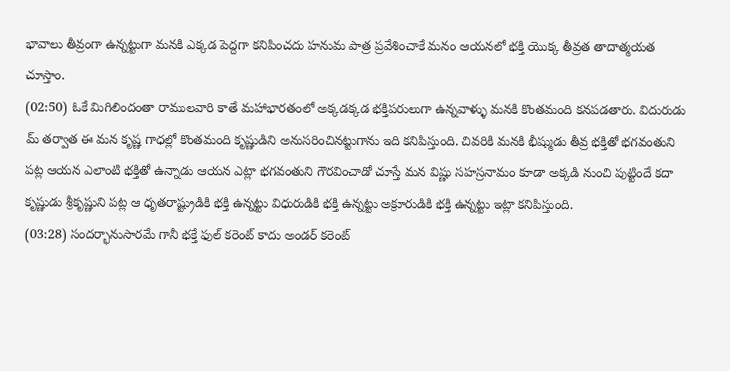భావాలు తీవ్రంగా ఉన్నట్టుగా మనకి ఎక్కడ పెద్దగా కనిపించదు హనుమ పాత్ర ప్రవేశించాకే మనం ఆయనలో భక్తి యొక్క తీవ్రత తాదాత్మయత చూస్తాం.
(02:50) ఓకే మిగిలిందంతా రాములవారి కాతే మహాభారతంలో అక్కడక్కడ భక్తిపరులుగా ఉన్నవాళ్ళు మనకి కొంతమంది కనపడతారు. విదురుడు మ్ తర్వాత ఈ మన కృష్ణ గాధల్లో కొంతమంది కృష్ణుడిని అనుసరించినట్టుగాను ఇది కనిపిస్తుంది. చివరికి మనకి భీష్ముడు తీవ్ర భక్తితో భగవంతుని పట్ల ఆయన ఎలాంటి భక్తితో ఉన్నాడు ఆయన ఎట్లా భగవంతుని గౌరవించాడో చూస్తే మన విష్ణు సహస్రనామం కూడా అక్కడి నుంచి పుట్టిందే కదా కృష్ణుడు శ్రీకృష్ణుని పట్ల ఆ ధృతరాష్ట్రుడికి భక్తి ఉన్నట్టు విధురుడికి భక్తి ఉన్నట్టు అక్రూరుడికి భక్తి ఉన్నట్టు ఇట్లా కనిపిస్తుంది.
(03:28) సందర్భానుసారమే గానీ భక్తే ఫుల్ కరెంట్ కాదు అండర్ కరెంట్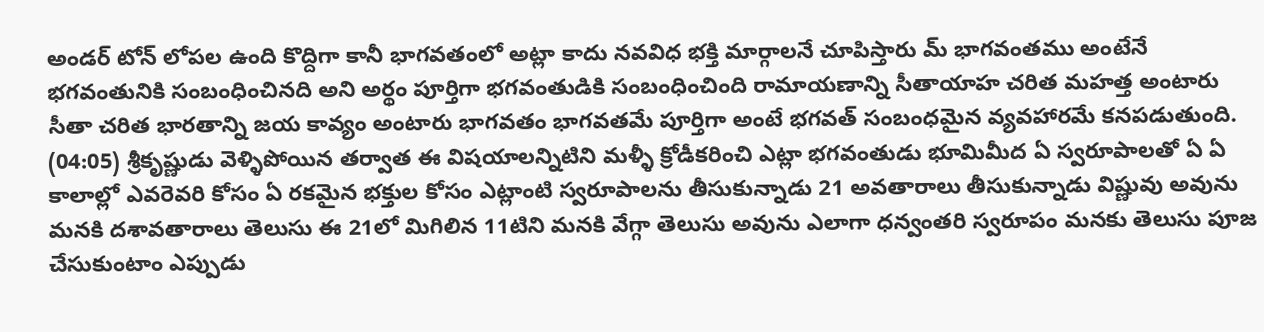అండర్ టోన్ లోపల ఉంది కొద్దిగా కానీ భాగవతంలో అట్లా కాదు నవవిధ భక్తి మార్గాలనే చూపిస్తారు మ్ భాగవంతము అంటేనే భగవంతునికి సంబంధించినది అని అర్థం పూర్తిగా భగవంతుడికి సంబంధించింది రామాయణాన్ని సీతాయాహ చరిత మహత్త అంటారు సీతా చరిత భారతాన్ని జయ కావ్యం అంటారు భాగవతం భాగవతమే పూర్తిగా అంటే భగవత్ సంబంధమైన వ్యవహారమే కనపడుతుంది.
(04:05) శ్రీకృష్ణుడు వెళ్ళిపోయిన తర్వాత ఈ విషయాలన్నిటిని మళ్ళీ క్రోడీకరించి ఎట్లా భగవంతుడు భూమిమీద ఏ స్వరూపాలతో ఏ ఏ కాలాల్లో ఎవరెవరి కోసం ఏ రకమైన భక్తుల కోసం ఎట్లాంటి స్వరూపాలను తీసుకున్నాడు 21 అవతారాలు తీసుకున్నాడు విష్ణువు అవును మనకి దశావతారాలు తెలుసు ఈ 21లో మిగిలిన 11టిని మనకి వేగ్గా తెలుసు అవును ఎలాగా ధన్వంతరి స్వరూపం మనకు తెలుసు పూజ చేసుకుంటాం ఎప్పుడు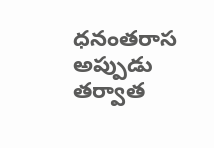ధనంతరాస అప్పుడు తర్వాత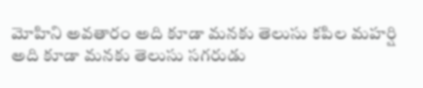మోహిని అవతారం అది కూడా మనకు తెలుసు కపిల మహర్షి అది కూడా మనకు తెలుసు సగరుడు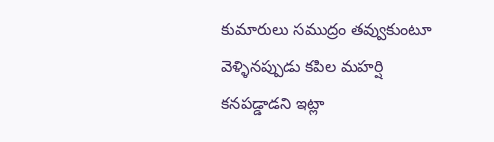కుమారులు సముద్రం తవ్వుకుంటూ వెళ్ళినప్పుడు కపిల మహర్షి కనపడ్డాడని ఇట్లా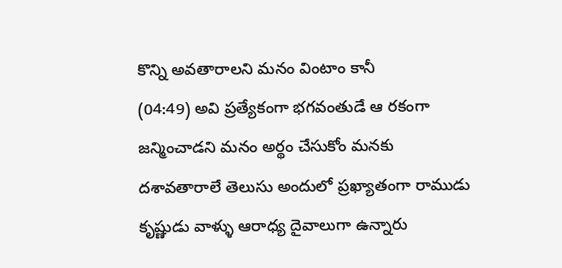కొన్ని అవతారాలని మనం వింటాం కానీ
(04:49) అవి ప్రత్యేకంగా భగవంతుడే ఆ రకంగా జన్మించాడని మనం అర్థం చేసుకోం మనకు దశావతారాలే తెలుసు అందులో ప్రఖ్యాతంగా రాముడు కృష్ణుడు వాళ్ళు ఆరాధ్య దైవాలుగా ఉన్నారు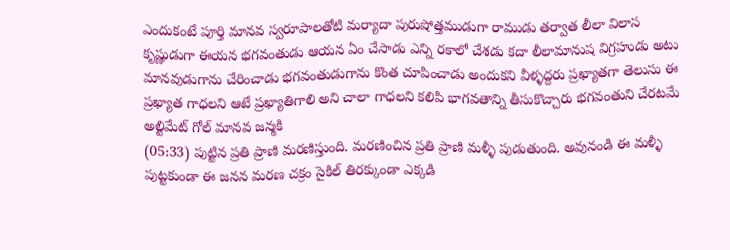ఎందుకంటే పూర్తి మానవ స్వరూపాలతోటి మర్యాదా పురుషోత్తముడుగా రాముడు తర్వాత లీలా విలాస కృష్ణుడుగా ఈయన భగవంతుడు ఆయన ఏం చేసాడు ఎన్ని రకాలో చేశడు కదా లీలామానుష విగ్రహుడు అటు మానవుడుగాను చేరించాడు భగవంతుడుగాను కొంత చూపించాడు అందుకని వీళ్ళద్దరు ప్రఖ్యాతగా తెలుసు ఈ ప్రఖ్యాత గాధలని ఆటే ప్రఖ్యాతిగాలి అని చాలా గాధలని కలిపి భాగవతాన్ని తీసుకొచ్చారు భగవంతుని చేరటమే అల్టిమేట్ గోల్ మానవ జన్మకి
(05:33) పుట్టిన ప్రతి ప్రాణి మరణిస్తుంది. మరణించిన ప్రతి ప్రాణి మళ్ళీ పుడుతుంది. అవునండి ఈ మళ్ళీ పుట్టకుండా ఈ జనన మరణ చక్రం సైకిల్ తిరక్కుండా ఎక్కడి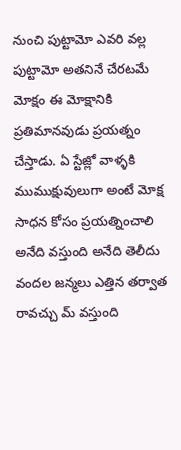నుంచి పుట్టామో ఎవరి వల్ల పుట్టామో అతనినే చేరటమే మోక్షం ఈ మోక్షానికి ప్రతిమానవుడు ప్రయత్నం చేస్తాడు. ఏ స్టేజ్లో వాళ్ళకి ముముక్షువులుగా అంటే మోక్ష సాధన కోసం ప్రయత్నించాలి అనేది వస్తుంది అనేది తెలీదు వందల జన్మలు ఎత్తిన తర్వాత రావచ్చు మ్ వస్తుంది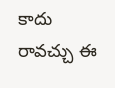కాదు రావచ్చు ఈ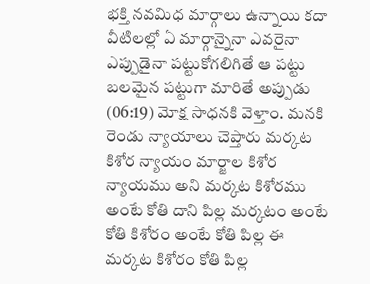భక్తి నవమిధ మార్గాలు ఉన్నాయి కదా వీటిలల్లో ఏ మార్గాన్నైనా ఎవరైనా ఎప్పుడైనా పట్టుకోగలిగితే ఆ పట్టు బలమైన పట్టుగా మారితే అప్పుడు
(06:19) మోక్ష సాధనకి వెళ్తాం. మనకి రెండు న్యాయాలు చెప్తారు మర్కట కిశోర న్యాయం మార్జాల కిశోర న్యాయము అని మర్కట కిశోరము అంటే కోతి దాని పిల్ల మర్కటం అంటే కోతి కిశోరం అంటే కోతి పిల్ల ఈ మర్కట కిశోరం కోతి పిల్ల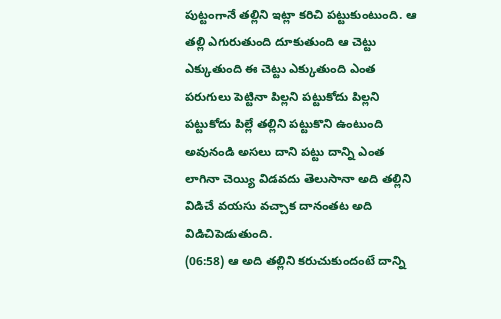పుట్టంగానే తల్లిని ఇట్లా కరిచి పట్టుకుంటుంది. ఆ తల్లి ఎగురుతుంది దూకుతుంది ఆ చెట్టు ఎక్కుతుంది ఈ చెట్టు ఎక్కుతుంది ఎంత పరుగులు పెట్టినా పిల్లని పట్టుకోదు పిల్లని పట్టుకోదు పిల్లే తల్లిని పట్టుకొని ఉంటుంది అవునండి అసలు దాని పట్టు దాన్ని ఎంత లాగినా చెయ్యి విడవదు తెలుసానా అది తల్లిని విడిచే వయసు వచ్చాక దానంతట అది విడిచిపెడుతుంది.
(06:58) ఆ అది తల్లిని కరుచుకుందంటే దాన్ని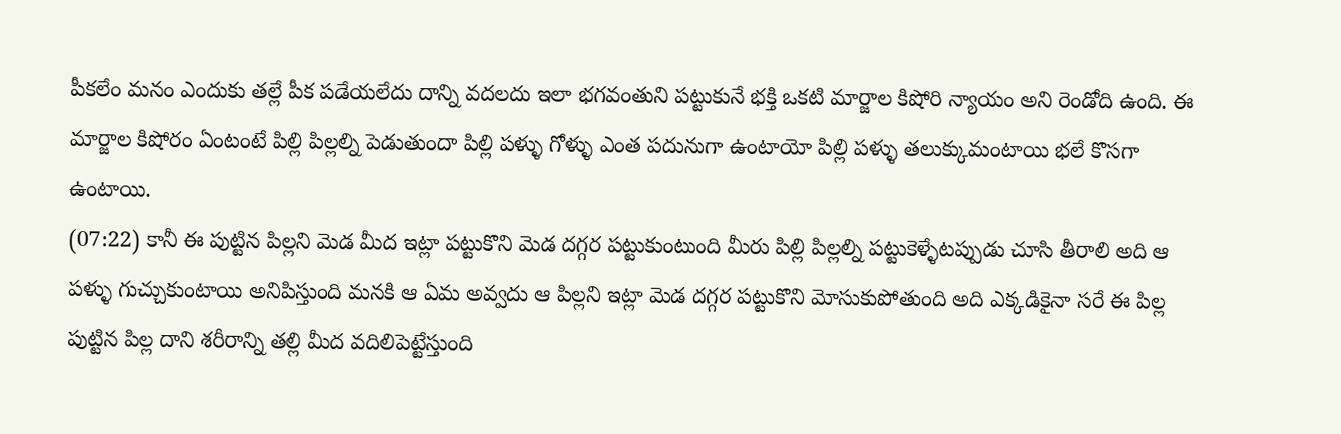పీకలేం మనం ఎందుకు తల్లే పీక పడేయలేదు దాన్ని వదలదు ఇలా భగవంతుని పట్టుకునే భక్తి ఒకటి మార్జాల కిషోరి న్యాయం అని రెండోది ఉంది. ఈ మార్జాల కిషోరం ఏంటంటే పిల్లి పిల్లల్ని పెడుతుందా పిల్లి పళ్ళు గోళ్ళు ఎంత పదునుగా ఉంటాయో పిల్లి పళ్ళు తలుక్కుమంటాయి భలే కొసగా ఉంటాయి.
(07:22) కానీ ఈ పుట్టిన పిల్లని మెడ మీద ఇట్లా పట్టుకొని మెడ దగ్గర పట్టుకుంటుంది మీరు పిల్లి పిల్లల్ని పట్టుకెళ్ళేటప్పుడు చూసి తీరాలి అది ఆ పళ్ళు గుచ్చుకుంటాయి అనిపిస్తుంది మనకి ఆ ఏమ అవ్వదు ఆ పిల్లని ఇట్లా మెడ దగ్గర పట్టుకొని మోసుకుపోతుంది అది ఎక్కడికైనా సరే ఈ పిల్ల పుట్టిన పిల్ల దాని శరీరాన్ని తల్లి మీద వదిలిపెట్టేస్తుంది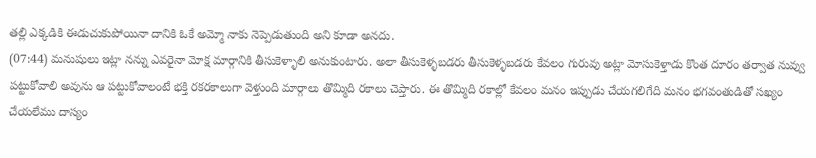తల్లి ఎక్కడికి ఈడుచుకుపోయినా దానికి ఓకే అమ్మో నాకు నెప్పెడుతుంది అని కూడా అనదు.
(07:44) మనుషులు ఇట్లా నన్ను ఎవరైనా మోక్ష మార్గానికి తీసుకెళ్ళాలి అనుకుంటారు. అలా తీసుకెళ్ళబడరు తీసుకెళ్ళబడరు కేవలం గురువు అట్లా మోసుకెళ్తాడు కొంత దూరం తర్వాత నువ్వు పట్టుకోవాలి అవును ఆ పట్టుకోవాలంటే భక్తి రకరకాలుగా వెళ్తుంది మార్గాలు తొమ్మిది రకాలు చెప్తారు. ఈ తొమ్మిది రకాల్లో కేవలం మనం ఇప్పుడు చేయగలిగేది మనం భగవంతుడితో సఖ్యం చేయలేము దాస్యం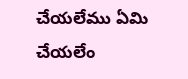చేయలేము ఏమి చేయలేం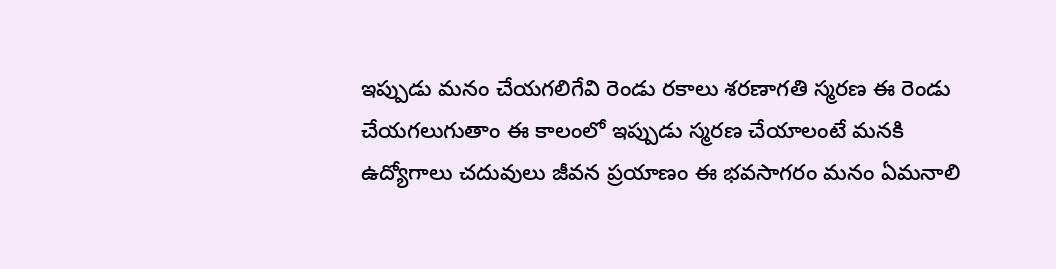ఇప్పుడు మనం చేయగలిగేవి రెండు రకాలు శరణాగతి స్మరణ ఈ రెండు చేయగలుగుతాం ఈ కాలంలో ఇప్పుడు స్మరణ చేయాలంటే మనకి ఉద్యోగాలు చదువులు జీవన ప్రయాణం ఈ భవసాగరం మనం ఏమనాలి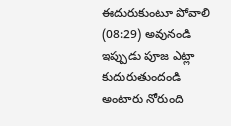ఈదురుకుంటూ పోవాలి
(08:29) అవునండి ఇప్పుడు పూజ ఎట్లా కుదురుతుందండి అంటారు నోరుంది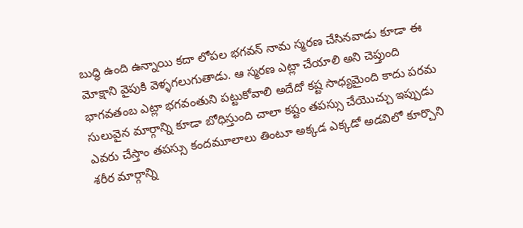బుద్ధి ఉంది ఉన్నాయి కదా లోపల భగవన్ నామ స్మరణ చేసినవాడు కూడా ఈ మోక్షాని వైపుకి వెళ్ళగలుగుతాడు. ఆ స్మరణ ఎట్లా చేయాలి అని చెప్తుంది భాగవతంబ ఎట్లా భగవంతుని పట్టుకోవాలి అదేదో కష్ట సాధ్యమైంది కాదు పరమ సులువైన మార్గాన్ని కూడా బోధిస్తుంది చాలా కష్టం తపస్సు చేయొచ్చు ఇప్పుడు ఎవరు చేస్తాం తపస్సు కందమూలాలు తింటూ అక్కడ ఎక్కడో అడవిలో కూర్చొని శరీర మార్గాన్ని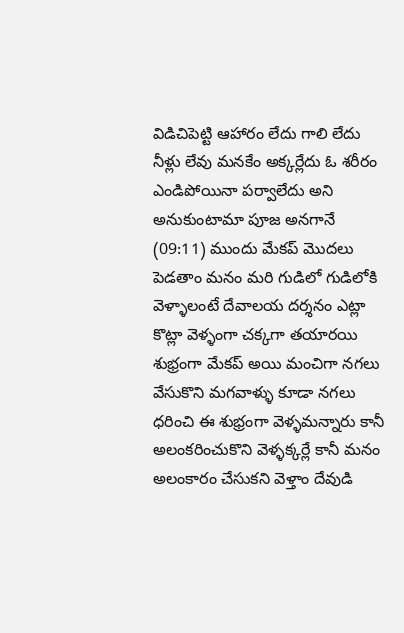విడిచిపెట్టి ఆహారం లేదు గాలి లేదు నీళ్లు లేవు మనకేం అక్కర్లేదు ఓ శరీరం ఎండిపోయినా పర్వాలేదు అని అనుకుంటామా పూజ అనగానే
(09:11) ముందు మేకప్ మొదలు పెడతాం మనం మరి గుడిలో గుడిలోకి వెళ్ళాలంటే దేవాలయ దర్శనం ఎట్లా కొట్లా వెళ్ళంగా చక్కగా తయారయి శుభ్రంగా మేకప్ అయి మంచిగా నగలు వేసుకొని మగవాళ్ళు కూడా నగలు ధరించి ఈ శుభ్రంగా వెళ్ళమన్నారు కానీ అలంకరించుకొని వెళ్ళక్కర్లే కానీ మనం అలంకారం చేసుకని వెళ్తాం దేవుడి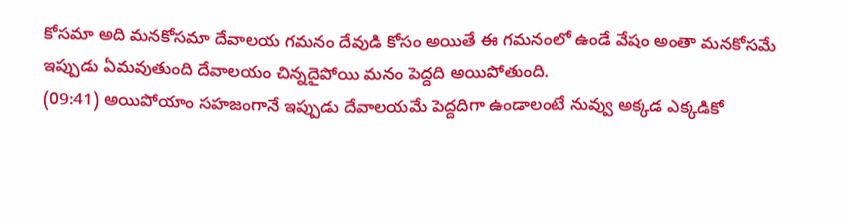కోసమా అది మనకోసమా దేవాలయ గమనం దేవుడి కోసం అయితే ఈ గమనంలో ఉండే వేషం అంతా మనకోసమే ఇప్పుడు ఏమవుతుంది దేవాలయం చిన్నదైపోయి మనం పెద్దది అయిపోతుంది.
(09:41) అయిపోయాం సహజంగానే ఇప్పుడు దేవాలయమే పెద్దదిగా ఉండాలంటే నువ్వు అక్కడ ఎక్కడికో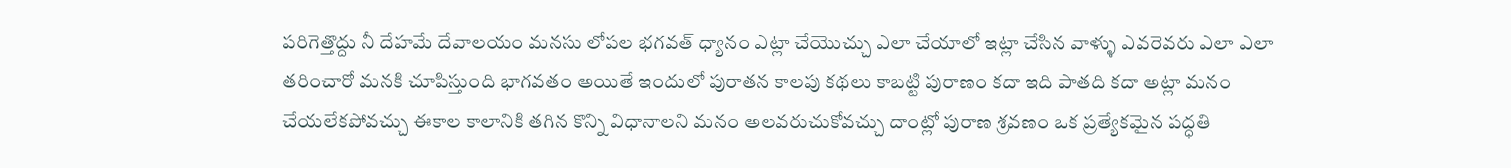పరిగెత్తొద్దు నీ దేహమే దేవాలయం మనసు లోపల భగవత్ ధ్యానం ఎట్లా చేయొచ్చు ఎలా చేయాలో ఇట్లా చేసిన వాళ్ళు ఎవరెవరు ఎలా ఎలా తరించారో మనకి చూపిస్తుంది భాగవతం అయితే ఇందులో పురాతన కాలపు కథలు కాబట్టి పురాణం కదా ఇది పాతది కదా అట్లా మనం చేయలేకపోవచ్చు ఈకాల కాలానికి తగిన కొన్ని విధానాలని మనం అలవరుచుకోవచ్చు దాంట్లో పురాణ శ్రవణం ఒక ప్రత్యేకమైన పద్ధతి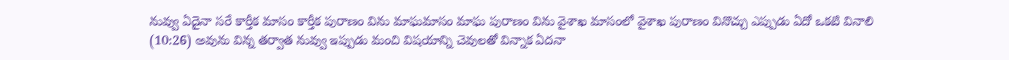నువ్వు ఏదైనా సరే కార్తీక మాసం కార్తీక పురాణం విను మాఘమాసం మాఘ పురాణం విను వైశాఖ మాసంలో వైశాఖ పురాణం వినొచ్చు ఎప్పుడు ఏదో ఒకటి వినాలి
(10:26) అవును విన్న తర్వాత నువ్వు ఇప్పుడు మంచి విషయాన్ని చెవులతో విన్నాక ఏదనా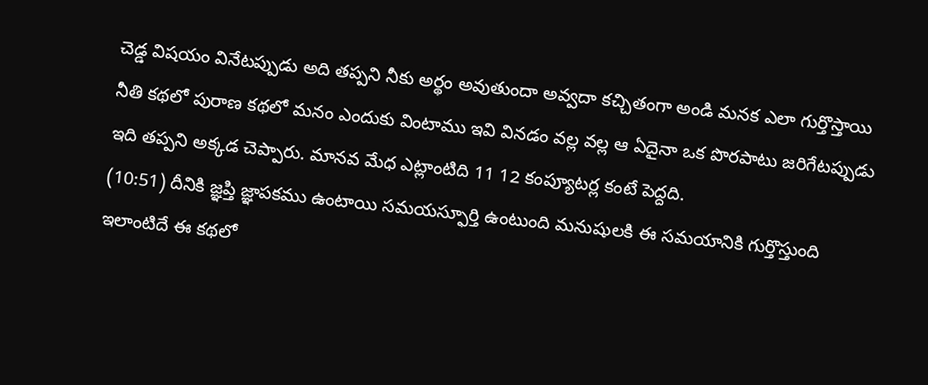చెడ్డ విషయం వినేటప్పుడు అది తప్పని నీకు అర్థం అవుతుందా అవ్వదా కచ్చితంగా అండి మనక ఎలా గుర్తొస్తాయి నీతి కథలో పురాణ కథలో మనం ఎందుకు వింటాము ఇవి వినడం వల్ల వల్ల ఆ ఏదైనా ఒక పొరపాటు జరిగేటప్పుడు ఇది తప్పని అక్కడ చెప్పారు. మానవ మేధ ఎట్లాంటిది 11 12 కంప్యూటర్ల కంటే పెద్దది.
(10:51) దీనికి జ్ఞప్తి జ్ఞాపకము ఉంటాయి సమయస్ఫూర్తి ఉంటుంది మనుషులకి ఈ సమయానికి గుర్తొస్తుంది ఇలాంటిదే ఈ కథలో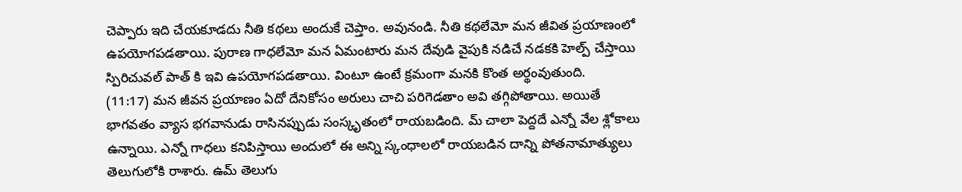చెప్పారు ఇది చేయకూడదు నీతి కథలు అందుకే చెప్తాం. అవునండి. నీతి కథలేమో మన జీవిత ప్రయాణంలో ఉపయోగపడతాయి. పురాణ గాధలేమో మన ఏమంటారు మన దేవుడి వైపుకి నడిచే నడకకి హెల్ప్ చేస్తాయి స్పిరిచువల్ పాత్ కి ఇవి ఉపయోగపడతాయి. వింటూ ఉంటే క్రమంగా మనకి కొంత అర్థంవుతుంది.
(11:17) మన జీవన ప్రయాణం ఏదో దేనికోసం అరులు చాచి పరిగెడతాం అవి తగ్గిపోతాయి. అయితే భాగవతం వ్యాస భగవానుడు రాసినప్పుడు సంస్కృతంలో రాయబడింది. మ్ చాలా పెద్దదే ఎన్నో వేల శ్లోకాలు ఉన్నాయి. ఎన్నో గాధలు కనిపిస్తాయి అందులో ఈ అన్ని స్కంధాలలో రాయబడిన దాన్ని పోతనామాత్యులు తెలుగులోకి రాశారు. ఉమ్ తెలుగు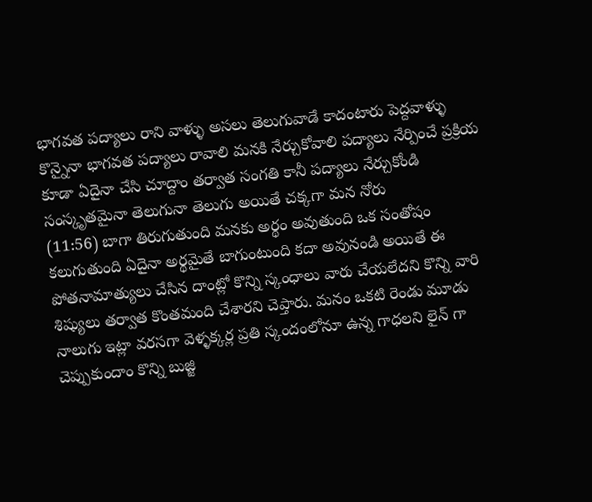భాగవత పద్యాలు రాని వాళ్ళు అసలు తెలుగువాడే కాదంటారు పెద్దవాళ్ళు కొన్నైనా భాగవత పద్యాలు రావాలి మనకి నేర్చుకోవాలి పద్యాలు నేర్పించే ప్రక్రియ కూడా ఏదైనా చేసి చూద్దాం తర్వాత సంగతి కానీ పద్యాలు నేర్చుకోండి సంస్కృతమైనా తెలుగునా తెలుగు అయితే చక్కగా మన నోరు
(11:56) బాగా తిరుగుతుంది మనకు అర్థం అవుతుంది ఒక సంతోషం కలుగుతుంది ఏదైనా అర్థమైతే బాగుంటుంది కదా అవునండి అయితే ఈ పోతనామాత్యులు చేసిన దాంట్లో కొన్ని స్కంధాలు వారు చేయలేదని కొన్ని వారి శిష్యులు తర్వాత కొంతమంది చేశారని చెప్తారు. మనం ఒకటి రెండు మూడు నాలుగు ఇట్లా వరసగా వెళ్ళక్కర్ల ప్రతి స్కందంలోనూ ఉన్న గాధలని లైన్ గా చెప్పుకుందాం కొన్ని బుజ్జి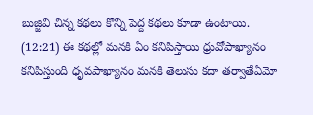బుజ్జివి చిన్న కథలు కొన్ని పెద్ద కథలు కూడా ఉంటాయి.
(12:21) ఈ కథల్లో మనకి ఏం కనిపిస్తాయి ధ్రువోపాఖ్యానం కనిపిస్తుంది ధృవపాఖ్యానం మనకి తెలుసు కదా తర్వాతేఏమో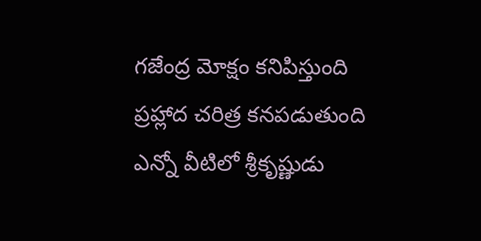గజేంద్ర మోక్షం కనిపిస్తుంది ప్రహ్లాద చరిత్ర కనపడుతుంది ఎన్నో వీటిలో శ్రీకృష్ణుడు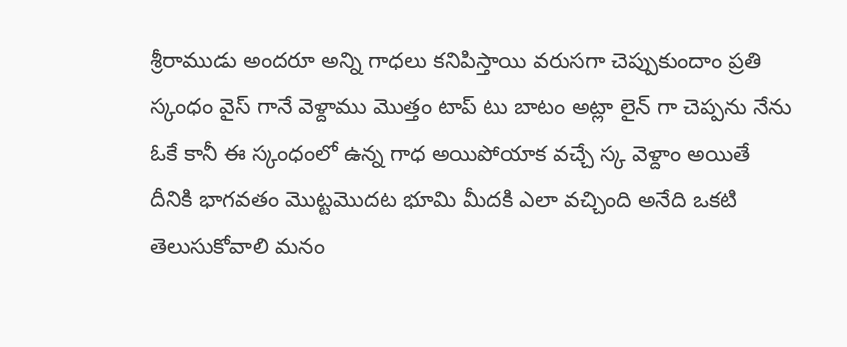శ్రీరాముడు అందరూ అన్ని గాధలు కనిపిస్తాయి వరుసగా చెప్పుకుందాం ప్రతి స్కంధం వైస్ గానే వెళ్దాము మొత్తం టాప్ టు బాటం అట్లా లైన్ గా చెప్పను నేను ఓకే కానీ ఈ స్కంధంలో ఉన్న గాధ అయిపోయాక వచ్చే స్క వెళ్దాం అయితే దీనికి భాగవతం మొట్టమొదట భూమి మీదకి ఎలా వచ్చింది అనేది ఒకటి తెలుసుకోవాలి మనం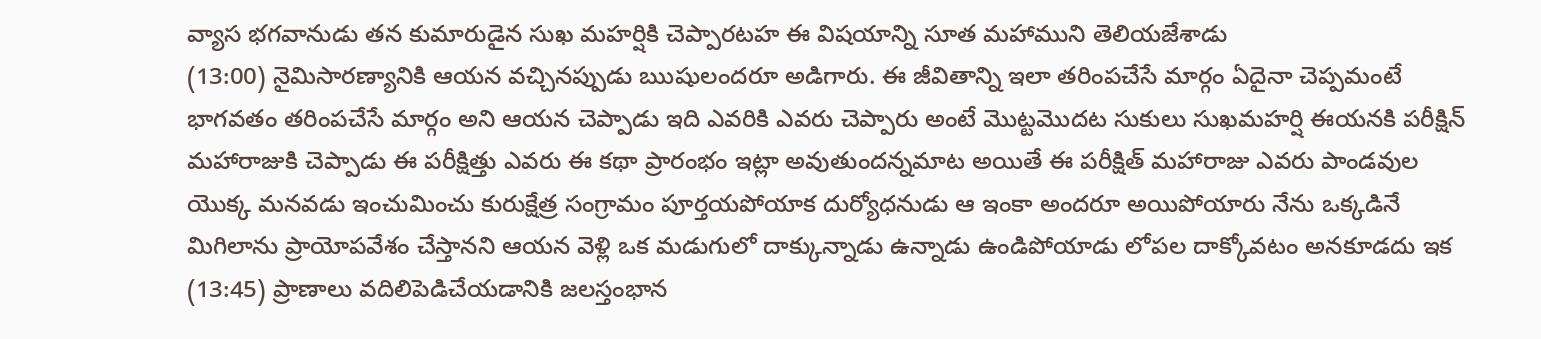వ్యాస భగవానుడు తన కుమారుడైన సుఖ మహర్షికి చెప్పారటహ ఈ విషయాన్ని సూత మహాముని తెలియజేశాడు
(13:00) నైమిసారణ్యానికి ఆయన వచ్చినప్పుడు ఋషులందరూ అడిగారు. ఈ జీవితాన్ని ఇలా తరింపచేసే మార్గం ఏదైనా చెప్పమంటే భాగవతం తరింపచేసే మార్గం అని ఆయన చెప్పాడు ఇది ఎవరికి ఎవరు చెప్పారు అంటే మొట్టమొదట సుకులు సుఖమహర్షి ఈయనకి పరీక్షిన్ మహారాజుకి చెప్పాడు ఈ పరీక్షిత్తు ఎవరు ఈ కథా ప్రారంభం ఇట్లా అవుతుందన్నమాట అయితే ఈ పరీక్షిత్ మహారాజు ఎవరు పాండవుల యొక్క మనవడు ఇంచుమించు కురుక్షేత్ర సంగ్రామం పూర్తయపోయాక దుర్యోధనుడు ఆ ఇంకా అందరూ అయిపోయారు నేను ఒక్కడినే మిగిలాను ప్రాయోపవేశం చేస్తానని ఆయన వెళ్లి ఒక మడుగులో దాక్కున్నాడు ఉన్నాడు ఉండిపోయాడు లోపల దాక్కోవటం అనకూడదు ఇక
(13:45) ప్రాణాలు వదిలిపెడిచేయడానికి జలస్తంభాన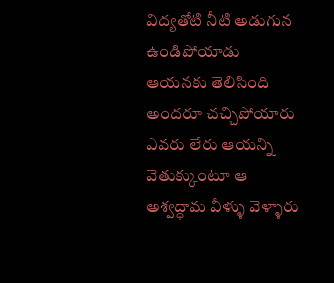విద్యతోటి నీటి అడుగున ఉండిపోయాడు ఆయనకు తెలిసింది అందరూ చచ్చిపోయారు ఎవరు లేరు ఆయన్ని వెతుక్కుంటూ ఆ అశ్వద్ధామ వీళ్ళు వెళ్ళారు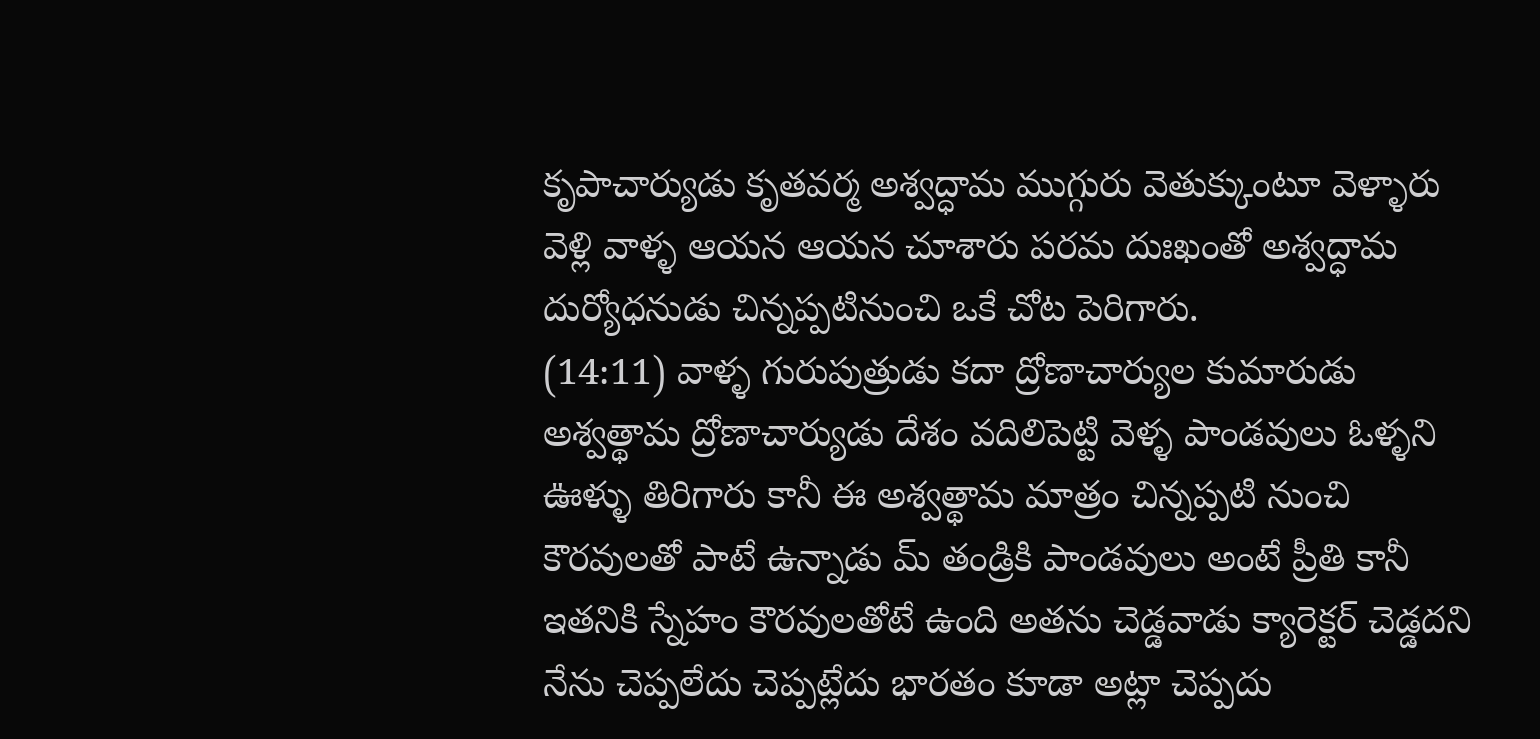కృపాచార్యుడు కృతవర్మ అశ్వద్ధామ ముగ్గురు వెతుక్కుంటూ వెళ్ళారు వెళ్లి వాళ్ళ ఆయన ఆయన చూశారు పరమ దుఃఖంతో అశ్వద్ధామ దుర్యోధనుడు చిన్నప్పటినుంచి ఒకే చోట పెరిగారు.
(14:11) వాళ్ళ గురుపుత్రుడు కదా ద్రోణాచార్యుల కుమారుడు అశ్వత్థామ ద్రోణాచార్యుడు దేశం వదిలిపెట్టి వెళ్ళ పాండవులు ఓళ్ళని ఊళ్ళు తిరిగారు కానీ ఈ అశ్వత్థామ మాత్రం చిన్నప్పటి నుంచి కౌరవులతో పాటే ఉన్నాడు మ్ తండ్రికి పాండవులు అంటే ప్రీతి కానీ ఇతనికి స్నేహం కౌరవులతోటే ఉంది అతను చెడ్డవాడు క్యారెక్టర్ చెడ్డదని నేను చెప్పలేదు చెప్పట్లేదు భారతం కూడా అట్లా చెప్పదు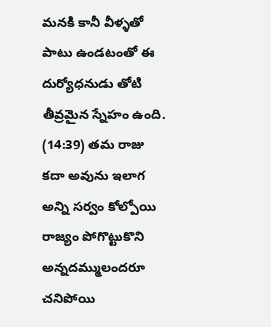మనకి కానీ వీళ్ళతో పాటు ఉండటంతో ఈ దుర్యోధనుడు తోటి తీవ్రమైన స్నేహం ఉంది.
(14:39) తమ రాజు కదా అవును ఇలాగ అన్ని సర్వం కోల్పోయి రాజ్యం పోగొట్టుకొని అన్నదమ్ములందరూ చనిపోయి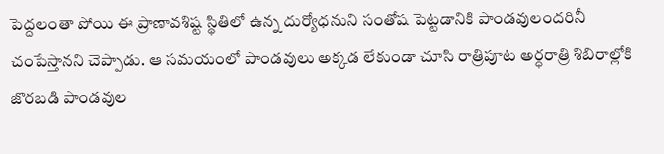పెద్దలంతా పోయి ఈ ప్రాణావశిష్ట స్థితిలో ఉన్న దుర్యోధనుని సంతోష పెట్టడానికి పాండవులందరినీ చంపేస్తానని చెప్పాడు. ఆ సమయంలో పాండవులు అక్కడ లేకుండా చూసి రాత్రిపూట అర్ధరాత్రి శిబిరాల్లోకి జొరబడి పాండవుల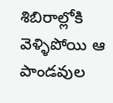శిబిరాల్లోకి వెళ్ళిపోయి ఆ పాండవుల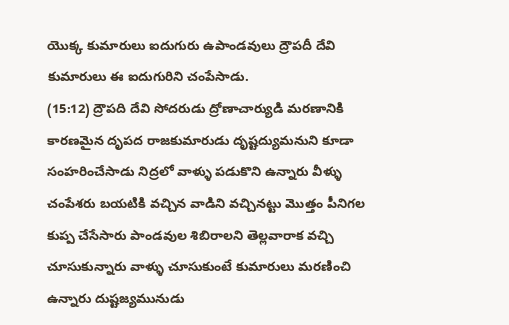యొక్క కుమారులు ఐదుగురు ఉపాండవులు ద్రౌపదీ దేవి కుమారులు ఈ ఐదుగురిని చంపేసాడు.
(15:12) ద్రౌపది దేవి సోదరుడు ద్రోణాచార్యుడి మరణానికి కారణమైన దృపద రాజకుమారుడు దృష్టద్యుమనుని కూడా సంహరించేసాడు నిద్రలో వాళ్ళు పడుకొని ఉన్నారు వీళ్ళు చంపేశరు బయటికి వచ్చిన వాడిని వచ్చినట్టు మొత్తం పీనిగల కుప్ప చేసేసారు పాండవుల శిబిరాలని తెల్లవారాక వచ్చి చూసుకున్నారు వాళ్ళు చూసుకుంటే కుమారులు మరణించి ఉన్నారు దుష్టజ్యమునుడు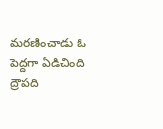మరణించాడు ఓ పెద్దగా ఏడిచింది ద్రౌపది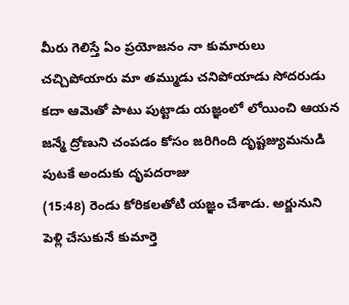మీరు గెలిస్తే ఏం ప్రయోజనం నా కుమారులు చచ్చిపోయారు మా తమ్ముడు చనిపోయాడు సోదరుడు కదా ఆమెతో పాటు పుట్టాడు యజ్ఞంలో లోయించి ఆయన జన్మే ద్రోణుని చంపడం కోసం జరిగింది దృష్టజ్యుమనుడి పుటకే అందుకు దృపదరాజు
(15:48) రెండు కోరికలతోటి యజ్ఞం చేశాడు. అర్జునుని పెళ్లి చేసుకునే కుమార్తె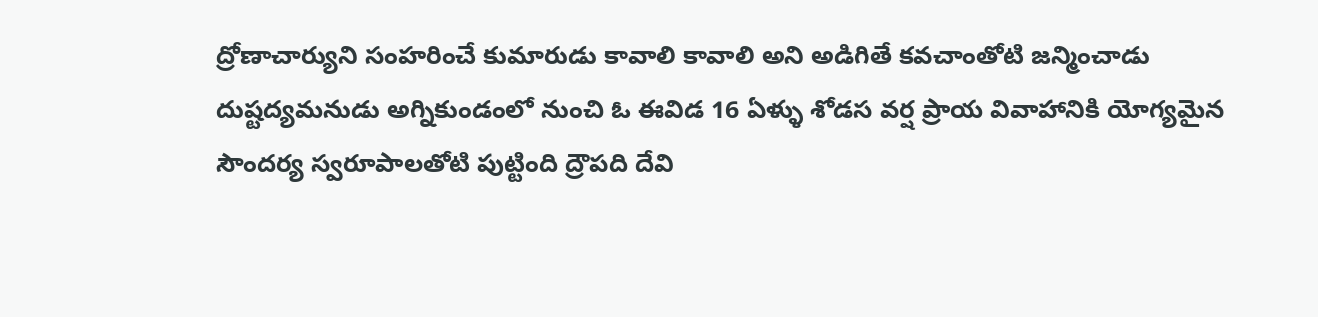ద్రోణాచార్యుని సంహరించే కుమారుడు కావాలి కావాలి అని అడిగితే కవచాంతోటి జన్మించాడు దుష్టద్యమనుడు అగ్నికుండంలో నుంచి ఓ ఈవిడ 16 ఏళ్ళు శోడస వర్ష ప్రాయ వివాహానికి యోగ్యమైన సౌందర్య స్వరూపాలతోటి పుట్టింది ద్రౌపది దేవి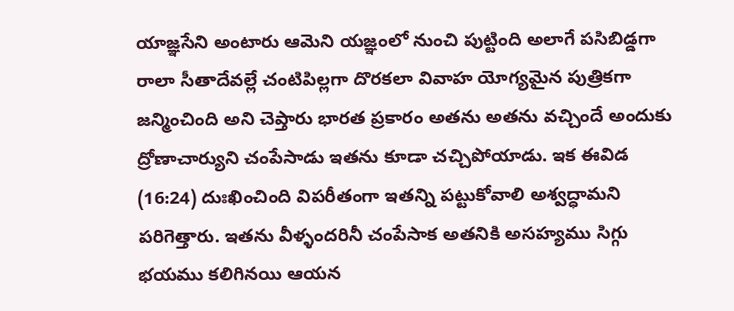యాజ్ఞసేని అంటారు ఆమెని యజ్ఞంలో నుంచి పుట్టింది అలాగే పసిబిడ్డగా రాలా సీతాదేవల్లే చంటిపిల్లగా దొరకలా వివాహ యోగ్యమైన పుత్రికగా జన్మించింది అని చెప్తారు భారత ప్రకారం అతను అతను వచ్చిందే అందుకు ద్రోణాచార్యుని చంపేసాడు ఇతను కూడా చచ్చిపోయాడు. ఇక ఈవిడ
(16:24) దుఃఖించింది విపరీతంగా ఇతన్ని పట్టుకోవాలి అశ్వద్ధామని పరిగెత్తారు. ఇతను వీళ్ళందరినీ చంపేసాక అతనికి అసహ్యము సిగ్గు భయము కలిగినయి ఆయన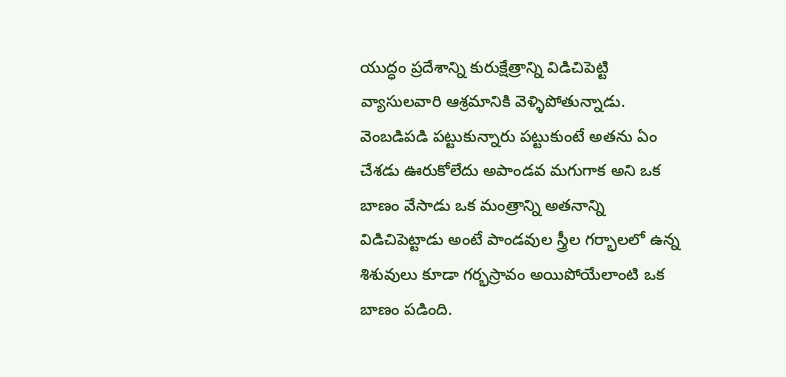యుద్ధం ప్రదేశాన్ని కురుక్షేత్రాన్ని విడిచిపెట్టి వ్యాసులవారి ఆశ్రమానికి వెళ్ళిపోతున్నాడు. వెంబడిపడి పట్టుకున్నారు పట్టుకుంటే అతను ఏం చేశడు ఊరుకోలేదు అపాండవ మగుగాక అని ఒక బాణం వేసాడు ఒక మంత్రాన్ని అతనాన్ని విడిచిపెట్టాడు అంటే పాండవుల స్త్రీల గర్భాలలో ఉన్న శిశువులు కూడా గర్భస్రావం అయిపోయేలాంటి ఒక బాణం పడింది.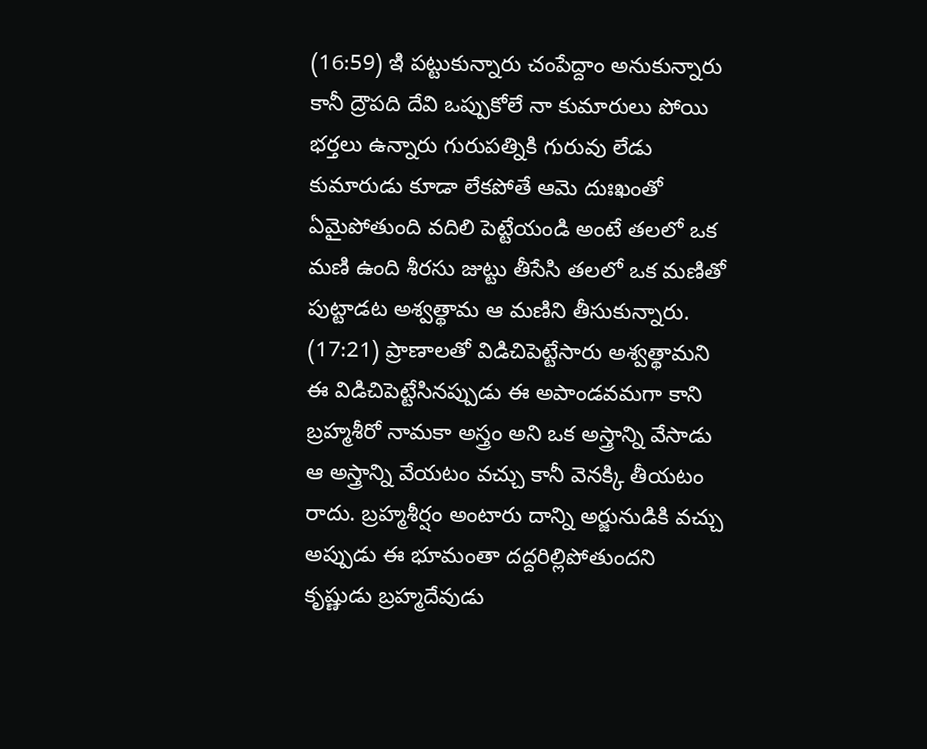(16:59) ఇి పట్టుకున్నారు చంపేద్దాం అనుకున్నారు కానీ ద్రౌపది దేవి ఒప్పుకోలే నా కుమారులు పోయి భర్తలు ఉన్నారు గురుపత్నికి గురువు లేడు కుమారుడు కూడా లేకపోతే ఆమె దుఃఖంతో ఏమైపోతుంది వదిలి పెట్టేయండి అంటే తలలో ఒక మణి ఉంది శీరసు జుట్టు తీసేసి తలలో ఒక మణితో పుట్టాడట అశ్వత్థామ ఆ మణిని తీసుకున్నారు.
(17:21) ప్రాణాలతో విడిచిపెట్టేసారు అశ్వత్థామని ఈ విడిచిపెట్టేసినప్పుడు ఈ అపాండవమగా కాని బ్రహ్మశీరో నామకా అస్త్రం అని ఒక అస్త్రాన్ని వేసాడు ఆ అస్త్రాన్ని వేయటం వచ్చు కానీ వెనక్కి తీయటం రాదు. బ్రహ్మశీర్షం అంటారు దాన్ని అర్జునుడికి వచ్చు అప్పుడు ఈ భూమంతా దద్దరిల్లిపోతుందని కృష్ణుడు బ్రహ్మదేవుడు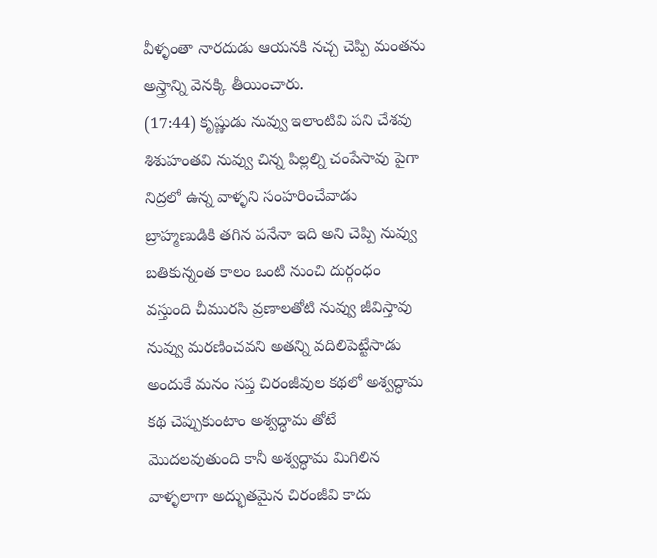వీళ్ళంతా నారదుడు ఆయనకి నచ్చ చెప్పి మంతను అస్త్రాన్ని వెనక్కి తీయించారు.
(17:44) కృష్ణుడు నువ్వు ఇలాంటివి పని చేశవు శిశుహంతవి నువ్వు చిన్న పిల్లల్ని చంపేసావు పైగా నిద్రలో ఉన్న వాళ్ళని సంహరించేవాడు బ్రాహ్మణుడికి తగిన పనేనా ఇది అని చెప్పి నువ్వు బతికున్నంత కాలం ఒంటి నుంచి దుర్గంధం వస్తుంది చీమురసి వ్రణాలతోటి నువ్వు జీవిస్తావు నువ్వు మరణించవని అతన్ని వదిలిపెట్టేసాడు అందుకే మనం సప్త చిరంజీవుల కథలో అశ్వద్ధామ కథ చెప్పుకుంటాం అశ్వద్ధామ తోటే మొదలవుతుంది కానీ అశ్వద్ధామ మిగిలిన వాళ్ళలాగా అద్భుతమైన చిరంజీవి కాదు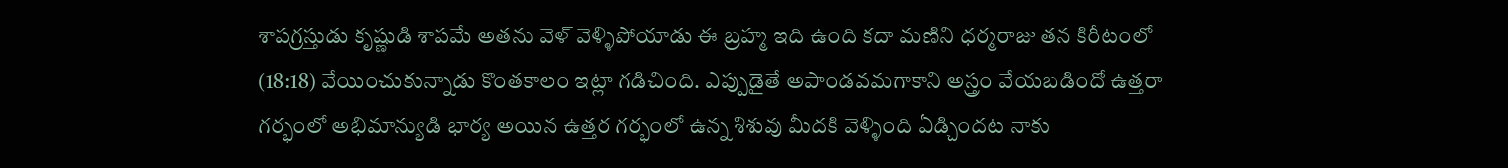శాపగ్రస్తుడు కృష్ణుడి శాపమే అతను వెళ్ వెళ్ళిపోయాడు ఈ బ్రహ్మ ఇది ఉంది కదా మణిని ధర్మరాజు తన కిరీటంలో
(18:18) వేయించుకున్నాడు కొంతకాలం ఇట్లా గడిచింది. ఎప్పుడైతే అపాండవమగాకాని అస్త్రం వేయబడిందో ఉత్తరా గర్భంలో అభిమాన్యుడి భార్య అయిన ఉత్తర గర్భంలో ఉన్న శిశువు మీదకి వెళ్ళింది ఏడ్చిందట నాకు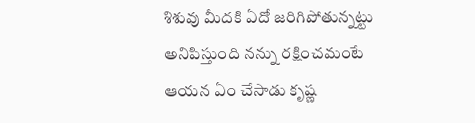శిశువు మీదకి ఏదో జరిగిపోతున్నట్టు అనిపిస్తుంది నన్ను రక్షించమంటే ఆయన ఏం చేసాడు కృష్ణ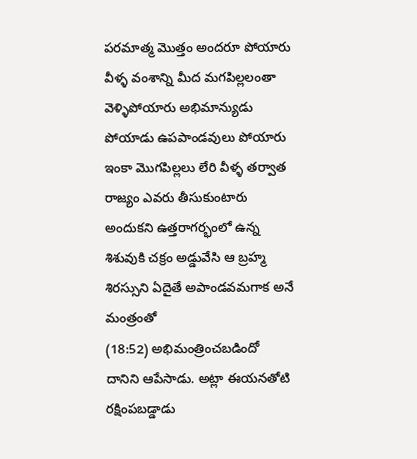పరమాత్మ మొత్తం అందరూ పోయారు వీళ్ళ వంశాన్ని మీద మగపిల్లలంతా వెళ్ళిపోయారు అభిమాన్యుడు పోయాడు ఉపపాండవులు పోయారు ఇంకా మొగపిల్లలు లేరి వీళ్ళ తర్వాత రాజ్యం ఎవరు తీసుకుంటారు అందుకని ఉత్తరాగర్భంలో ఉన్న శిశువుకి చక్రం అడ్డువేసి ఆ బ్రహ్మ శిరస్సుని ఏదైతే అపాండవమగాక అనే మంత్రంతో
(18:52) అభిమంత్రించబడిందో దానిని ఆపేసాడు. అట్లా ఈయనతోటి రక్షింపబడ్డాడు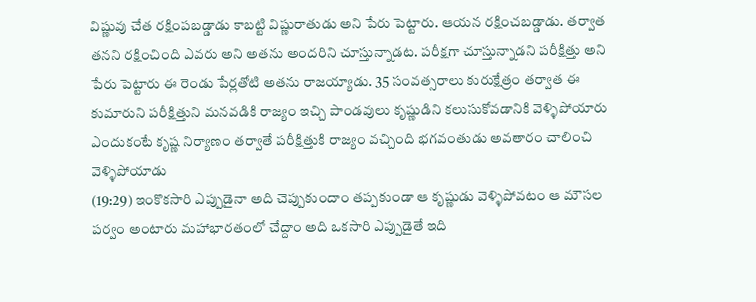విష్ణువు చేత రక్షింపబడ్డాడు కాబట్టి విష్ణురాతుడు అని పేరు పెట్టారు. ఆయన రక్షించబడ్డాడు. తర్వాత తనని రక్షించింది ఎవరు అని అతను అందరిని చూస్తున్నాడట. పరీక్షగా చూస్తున్నాడని పరీక్షిత్తు అని పేరు పెట్టారు ఈ రెండు పేర్లతోటి అతను రాజయ్యాడు. 35 సంవత్సరాలు కురుక్షేత్రం తర్వాత ఈ కుమారుని పరీక్షిత్తుని మనవడికి రాజ్యం ఇచ్చి పాండవులు కృష్ణుడిని కలుసుకోవడానికి వెళ్ళిపోయారు ఎందుకంటే కృష్ణ నిర్యాణం తర్వాతే పరీక్షిత్తుకి రాజ్యం వచ్చింది భగవంతుడు అవతారం చాలించి వెళ్ళిపోయాడు
(19:29) ఇంకొకసారి ఎప్పుడైనా అది చెప్పుకుందాం తప్పకుండా ఆ కృష్ణుడు వెళ్ళిపోవటం ఆ మౌసల పర్వం అంటారు మహాభారతంలో చేద్దాం అది ఒకసారి ఎప్పుడైతే ఇది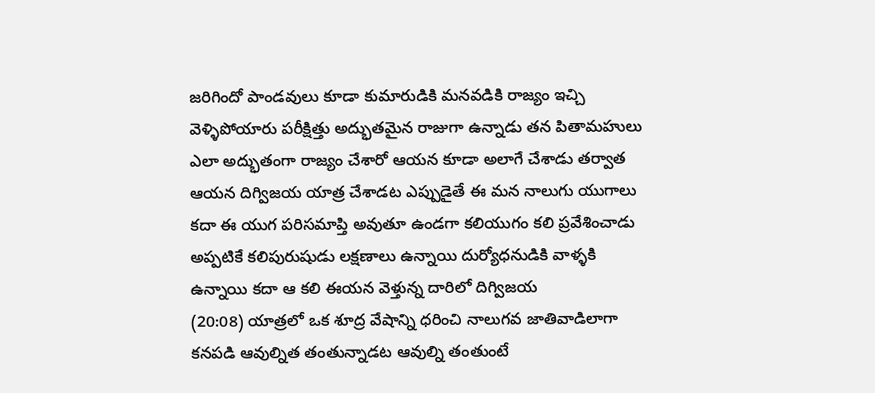జరిగిందో పాండవులు కూడా కుమారుడికి మనవడికి రాజ్యం ఇచ్చి వెళ్ళిపోయారు పరీక్షిత్తు అద్భుతమైన రాజుగా ఉన్నాడు తన పితామహులు ఎలా అద్భుతంగా రాజ్యం చేశారో ఆయన కూడా అలాగే చేశాడు తర్వాత ఆయన దిగ్విజయ యాత్ర చేశాడట ఎప్పుడైతే ఈ మన నాలుగు యుగాలు కదా ఈ యుగ పరిసమాప్తి అవుతూ ఉండగా కలియుగం కలి ప్రవేశించాడు అప్పటికే కలిపురుషుడు లక్షణాలు ఉన్నాయి దుర్యోధనుడికి వాళ్ళకి ఉన్నాయి కదా ఆ కలి ఈయన వెళ్తున్న దారిలో దిగ్విజయ
(20:08) యాత్రలో ఒక శూద్ర వేషాన్ని ధరించి నాలుగవ జాతివాడిలాగా కనపడి ఆవుల్నిత తంతున్నాడట ఆవుల్ని తంతుంటే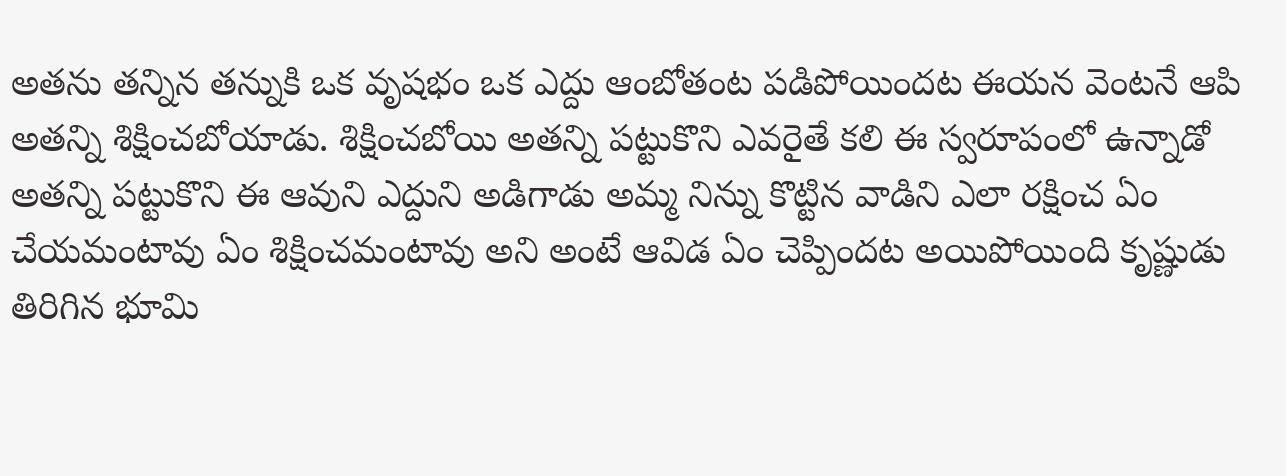అతను తన్నిన తన్నుకి ఒక వృషభం ఒక ఎద్దు ఆంబోతంట పడిపోయిందట ఈయన వెంటనే ఆపి అతన్ని శిక్షించబోయాడు. శిక్షించబోయి అతన్ని పట్టుకొని ఎవరైతే కలి ఈ స్వరూపంలో ఉన్నాడో అతన్ని పట్టుకొని ఈ ఆవుని ఎద్దుని అడిగాడు అమ్మ నిన్ను కొట్టిన వాడిని ఎలా రక్షించ ఏం చేయమంటావు ఏం శిక్షించమంటావు అని అంటే ఆవిడ ఏం చెప్పిందట అయిపోయింది కృష్ణుడు తిరిగిన భూమి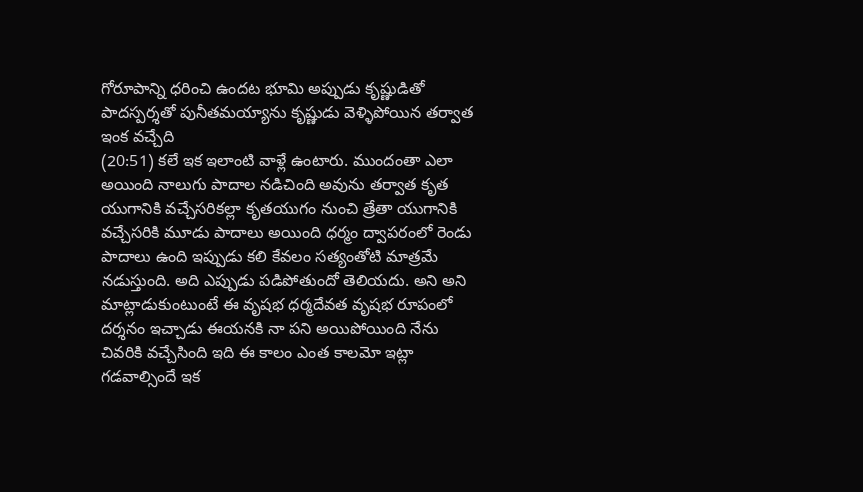గోరూపాన్ని ధరించి ఉందట భూమి అప్పుడు కృష్ణుడితో పాదస్పర్శతో పునీతమయ్యాను కృష్ణుడు వెళ్ళిపోయిన తర్వాత ఇంక వచ్చేది
(20:51) కలే ఇక ఇలాంటి వాళ్లే ఉంటారు. ముందంతా ఎలా అయింది నాలుగు పాదాల నడిచింది అవును తర్వాత కృత యుగానికి వచ్చేసరికల్లా కృతయుగం నుంచి త్రేతా యుగానికి వచ్చేసరికి మూడు పాదాలు అయింది ధర్మం ద్వాపరంలో రెండు పాదాలు ఉంది ఇప్పుడు కలి కేవలం సత్యంతోటి మాత్రమే నడుస్తుంది. అది ఎప్పుడు పడిపోతుందో తెలియదు. అని అని మాట్లాడుకుంటుంటే ఈ వృషభ ధర్మదేవత వృషభ రూపంలో దర్శనం ఇచ్చాడు ఈయనకి నా పని అయిపోయింది నేను చివరికి వచ్చేసింది ఇది ఈ కాలం ఎంత కాలమో ఇట్లా గడవాల్సిందే ఇక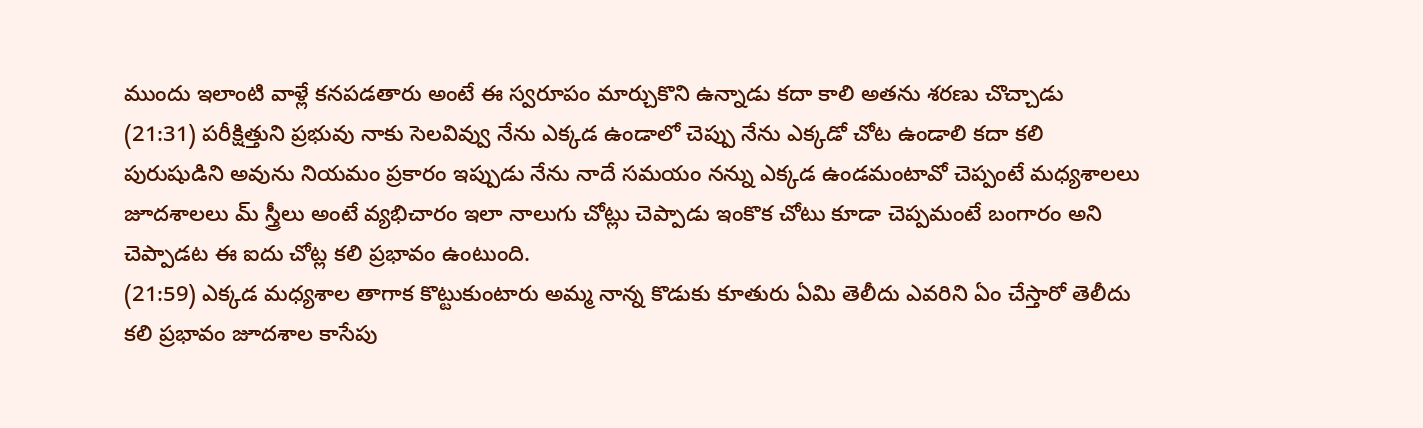ముందు ఇలాంటి వాళ్లే కనపడతారు అంటే ఈ స్వరూపం మార్చుకొని ఉన్నాడు కదా కాలి అతను శరణు చొచ్చాడు
(21:31) పరీక్షిత్తుని ప్రభువు నాకు సెలవివ్వు నేను ఎక్కడ ఉండాలో చెప్పు నేను ఎక్కడో చోట ఉండాలి కదా కలి పురుషుడిని అవును నియమం ప్రకారం ఇప్పుడు నేను నాదే సమయం నన్ను ఎక్కడ ఉండమంటావో చెప్పంటే మధ్యశాలలు జూదశాలలు మ్ స్త్రీలు అంటే వ్యభిచారం ఇలా నాలుగు చోట్లు చెప్పాడు ఇంకొక చోటు కూడా చెప్పమంటే బంగారం అని చెప్పాడట ఈ ఐదు చోట్ల కలి ప్రభావం ఉంటుంది.
(21:59) ఎక్కడ మధ్యశాల తాగాక కొట్టుకుంటారు అమ్మ నాన్న కొడుకు కూతురు ఏమి తెలీదు ఎవరిని ఏం చేస్తారో తెలీదు కలి ప్రభావం జూదశాల కాసేపు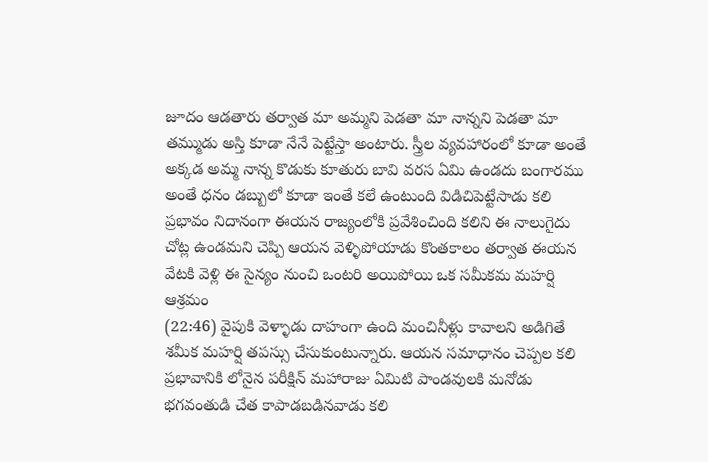జూదం ఆడతారు తర్వాత మా అమ్మని పెడతా మా నాన్నని పెడతా మా తమ్ముడు అస్తి కూడా నేనే పెట్టేస్తా అంటారు. స్త్రీల వ్యవహారంలో కూడా అంతే అక్కడ అమ్మ నాన్న కొడుకు కూతురు బావి వరస ఏమి ఉండదు బంగారము అంతే ధనం డబ్బులో కూడా ఇంతే కలే ఉంటుంది విడిచిపెట్టేసాడు కలి ప్రభావం నిదానంగా ఈయన రాజ్యంలోకి ప్రవేశించింది కలిని ఈ నాలుగైదు చోట్ల ఉండమని చెప్పి ఆయన వెళ్ళిపోయాడు కొంతకాలం తర్వాత ఈయన వేటకి వెళ్లి ఈ సైన్యం నుంచి ఒంటరి అయిపోయి ఒక సమీకమ మహర్షి ఆశ్రమం
(22:46) వైపుకి వెళ్ళాడు దాహంగా ఉంది మంచినీళ్లు కావాలని అడిగితే శమీక మహర్షి తపస్సు చేసుకుంటున్నారు. ఆయన సమాధానం చెప్పల కలి ప్రభావానికి లోనైన పరీక్షిన్ మహారాజు ఏమిటి పాండవులకి మనోడు భగవంతుడి చేత కాపాడబడినవాడు కలి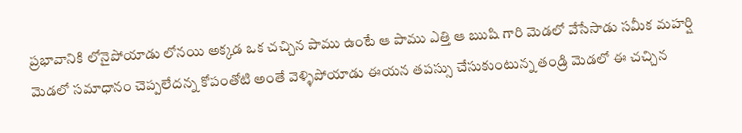ప్రభావానికి లోనైపోయాడు లోనయి అక్కడ ఒక చచ్చిన పాము ఉంటే ఆ పాము ఎత్తి ఆ ఋషి గారి మెడలో వేసేసాడు సమీక మహర్షి మెడలో సమాధానం చెప్పలేదన్న కోపంతోటి అంతే వెళ్ళిపోయాడు ఈయన తపస్సు చేసుకుంటున్న తండ్రి మెడలో ఈ చచ్చిన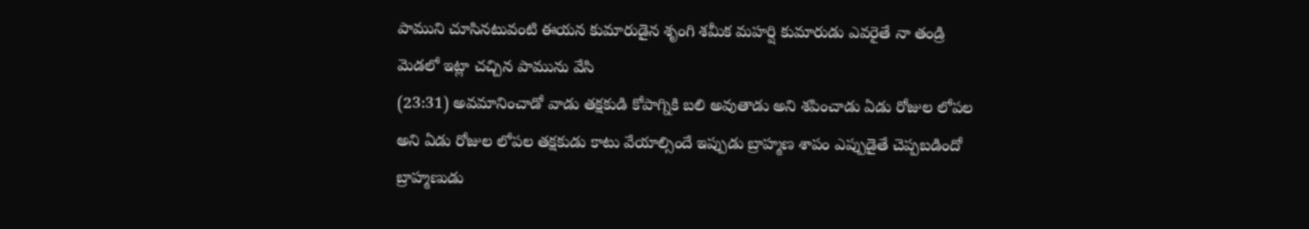పాముని చూసినటువంటి ఈయన కుమారుడైన శృంగి శమీక మహర్షి కుమారుడు ఎవరైతే నా తండ్రి మెడలో ఇట్లా చచ్చిన పామును వేసి
(23:31) అవమానించాడో వాడు తక్షకుడి కోపాగ్నికి బలి అవుతాడు అని శపించాడు ఏడు రోజుల లోపల అని ఏడు రోజుల లోపల తక్షకుడు కాటు వేయాల్సిందే ఇప్పుడు బ్రాహ్మణ శాపం ఎప్పుడైతే చెప్పబడిందో బ్రాహ్మణుడు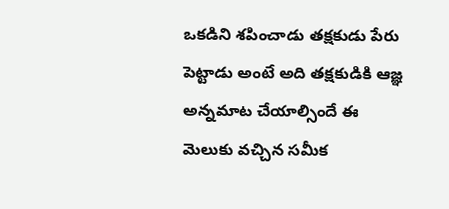ఒకడిని శపించాడు తక్షకుడు పేరు పెట్టాడు అంటే అది తక్షకుడికి ఆజ్ఞ అన్నమాట చేయాల్సిందే ఈ మెలుకు వచ్చిన సమీక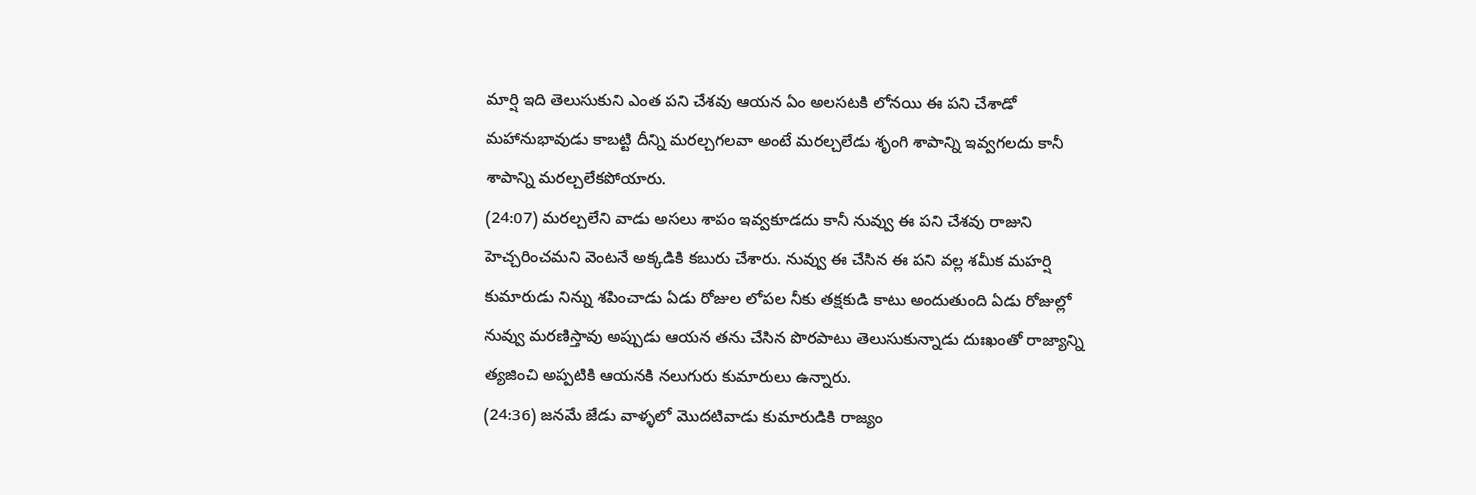మార్షి ఇది తెలుసుకుని ఎంత పని చేశవు ఆయన ఏం అలసటకి లోనయి ఈ పని చేశాడో మహానుభావుడు కాబట్టి దీన్ని మరల్చగలవా అంటే మరల్చలేడు శృంగి శాపాన్ని ఇవ్వగలదు కానీ శాపాన్ని మరల్చలేకపోయారు.
(24:07) మరల్చలేని వాడు అసలు శాపం ఇవ్వకూడదు కానీ నువ్వు ఈ పని చేశవు రాజుని హెచ్చరించమని వెంటనే అక్కడికి కబురు చేశారు. నువ్వు ఈ చేసిన ఈ పని వల్ల శమీక మహర్షి కుమారుడు నిన్ను శపించాడు ఏడు రోజుల లోపల నీకు తక్షకుడి కాటు అందుతుంది ఏడు రోజుల్లో నువ్వు మరణిస్తావు అప్పుడు ఆయన తను చేసిన పొరపాటు తెలుసుకున్నాడు దుఃఖంతో రాజ్యాన్ని త్యజించి అప్పటికి ఆయనకి నలుగురు కుమారులు ఉన్నారు.
(24:36) జనమే జేడు వాళ్ళలో మొదటివాడు కుమారుడికి రాజ్యం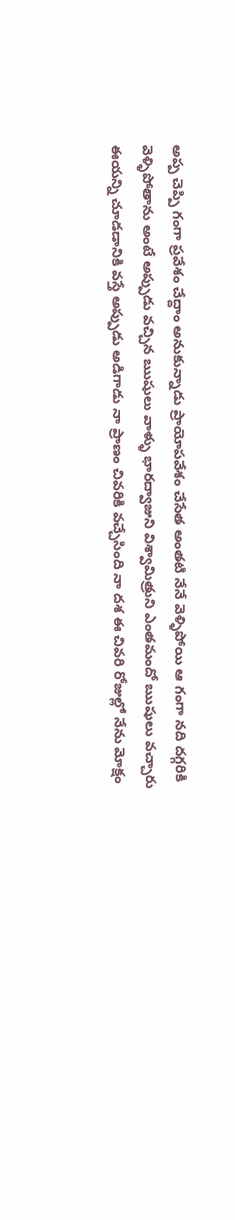అప్ప చెప్పి గంగా ప్రవేశం చేద్దాం అనుకున్నాడు ప్రాయోపవేశం చేసేత అంతటి నేనే వెళ్ళిపోయి ఆ గంగా నది దగ్గరికి వెళ్ళిపోతాను అంటే అప్పుడు వచ్చిన ఋషులు వాళ్ళు భారద్వాజుని విశ్వామిత్రుని ఎంతమందో ఋషులు వచ్చారు ఈయన్ని చూడడానికి వస్తే అప్పుడు అడిగాడు నా ప్రాణం చివరికి వచ్చేసింది నా దశ ఈ చివరి రోజుల్లో నేను మోక్షం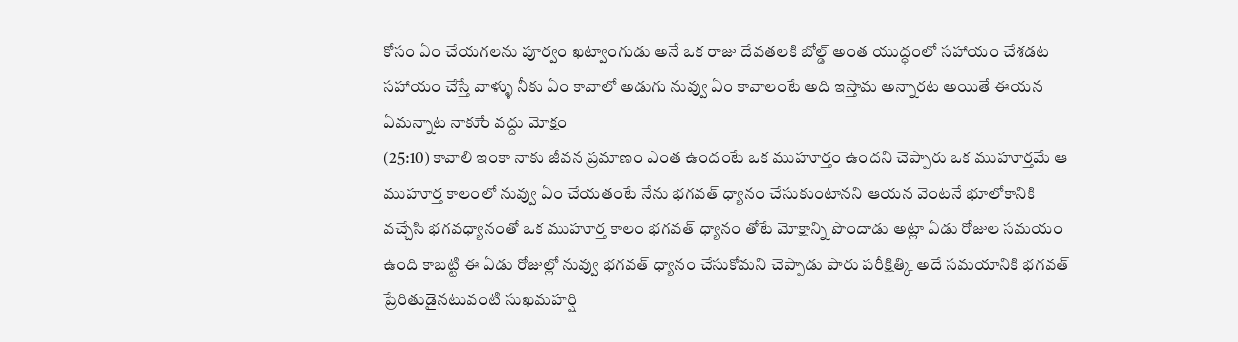కోసం ఏం చేయగలను పూర్వం ఖట్వాంగుడు అనే ఒక రాజు దేవతలకి బోల్డ్ అంత యుద్ధంలో సహాయం చేశడట సహాయం చేస్తే వాళ్ళు నీకు ఏం కావాలో అడుగు నువ్వు ఏం కావాలంటే అది ఇస్తామ అన్నారట అయితే ఈయన ఏమన్నాట నాకుేం వద్దు మోక్షం
(25:10) కావాలి ఇంకా నాకు జీవన ప్రమాణం ఎంత ఉందంటే ఒక ముహూర్తం ఉందని చెప్పారు ఒక ముహూర్తమే ఆ ముహూర్త కాలంలో నువ్వు ఏం చేయతంటే నేను భగవత్ ధ్యానం చేసుకుంటానని ఆయన వెంటనే భూలోకానికి వచ్చేసి భగవధ్యానంతో ఒక ముహూర్త కాలం భగవత్ ధ్యానం తోటే మోక్షాన్ని పొందాడు అట్లా ఏడు రోజుల సమయం ఉంది కాబట్టి ఈ ఏడు రోజుల్లో నువ్వు భగవత్ ధ్యానం చేసుకోమని చెప్పాడు పారు పరీక్షిత్కి అదే సమయానికి భగవత్ ప్రేరితుడైనటువంటి సుఖమహర్షి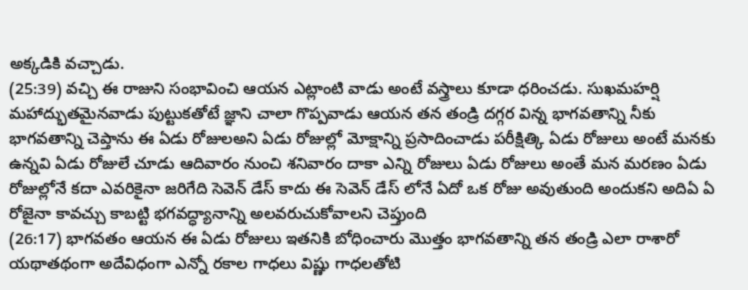అక్కడికి వచ్చాడు.
(25:39) వచ్చి ఈ రాజుని సంభావించి ఆయన ఎట్లాంటి వాడు అంటే వస్త్రాలు కూడా ధరించడు. సుఖమహర్షి మహాద్భుతమైనవాడు పుట్టుకతోటే జ్ఞాని చాలా గొప్పవాడు ఆయన తన తండ్రి దగ్గర విన్న భాగవతాన్ని నీకు భాగవతాన్ని చెప్తాను ఈ ఏడు రోజులఅని ఏడు రోజుల్లో మోక్షాన్ని ప్రసాదించాడు పరీక్షిత్కి ఏడు రోజులు అంటే మనకు ఉన్నవి ఏడు రోజులే చూడు ఆదివారం నుంచి శనివారం దాకా ఎన్ని రోజులు ఏడు రోజులు అంతే మన మరణం ఏడు రోజుల్లోనే కదా ఎవరికైనా జరిగేది సెవెన్ డేస్ కాదు ఈ సెవెన్ డేస్ లోనే ఏదో ఒక రోజు అవుతుంది అందుకని అదిఏ ఏ రోజైనా కావచ్చు కాబట్టి భగవద్ధ్యానాన్ని అలవరుచుకోవాలని చెప్తుంది
(26:17) భాగవతం ఆయన ఈ ఏడు రోజులు ఇతనికి బోధించారు మొత్తం భాగవతాన్ని తన తండ్రి ఎలా రాశారో యథాతథంగా అదేవిధంగా ఎన్నో రకాల గాధలు విష్ణు గాధలతోటి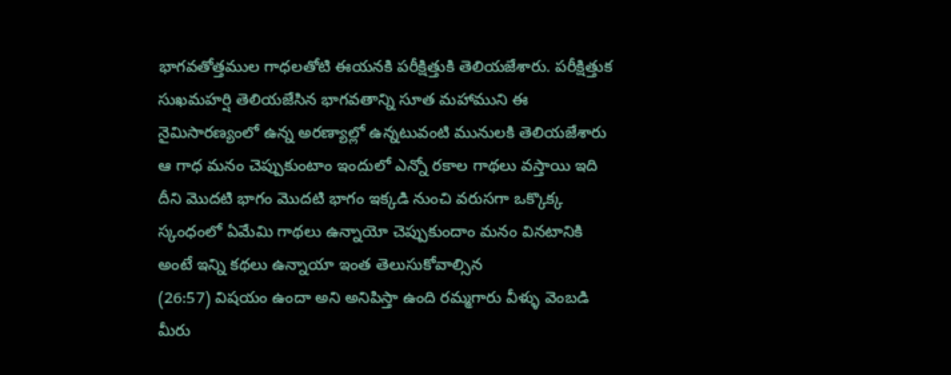భాగవతోత్తముల గాధలతోటి ఈయనకి పరీక్షిత్తుకి తెలియజేశారు. పరీక్షిత్తుక సుఖమహర్షి తెలియజేసిన భాగవతాన్ని సూత మహాముని ఈ నైమిసారణ్యంలో ఉన్న అరణ్యాల్లో ఉన్నటువంటి మునులకి తెలియజేశారు ఆ గాధ మనం చెప్పుకుంటాం ఇందులో ఎన్నో రకాల గాథలు వస్తాయి ఇది దీని మొదటి భాగం మొదటి భాగం ఇక్కడి నుంచి వరుసగా ఒక్కొక్క స్కంధంలో ఏమేమి గాథలు ఉన్నాయో చెప్పుకుందాం మనం వినటానికి అంటే ఇన్ని కథలు ఉన్నాయా ఇంత తెలుసుకోవాల్సిన
(26:57) విషయం ఉందా అని అనిపిస్తా ఉంది రమ్మగారు వీళ్ళు వెంబడి మీరు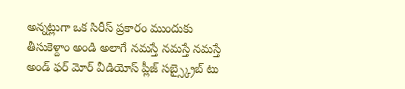అన్నట్లుగా ఒక సిరీస్ ప్రకారం ముందుకు తీసుకెళ్దాం అండి అలాగే నమస్తే నమస్తే నమస్తే అండ్ ఫర్ మోర్ వీడియోస్ ప్లీజ్ సబ్స్క్రైబ్ టు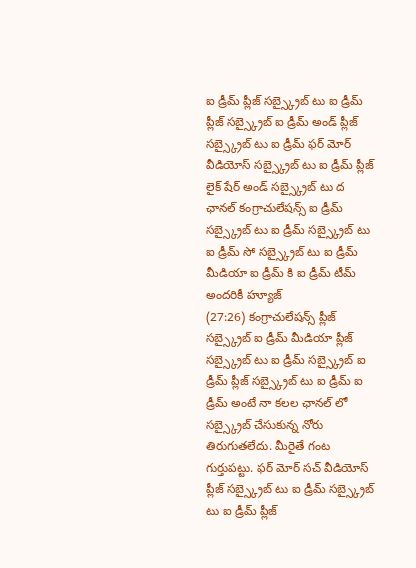ఐ డ్రీమ్ ప్లీజ్ సబ్స్క్రైబ్ టు ఐ డ్రీమ్ ప్లీజ్ సబ్స్క్రైబ్ ఐ డ్రీమ్ అండ్ ప్లీజ్ సబ్స్క్రైబ్ టు ఐ డ్రీమ్ ఫర్ మోర్ వీడియోస్ సబ్స్క్రైబ్ టు ఐ డ్రీమ్ ప్లీజ్ లైక్ షేర్ అండ్ సబ్స్క్రైబ్ టు ద ఛానల్ కంగ్రాచులేషన్స్ ఐ డ్రీమ్ సబ్స్క్రైబ్ టు ఐ డ్రీమ్ సబ్స్క్రైబ్ టు ఐ డ్రీమ్ సో సబ్స్క్రైబ్ టు ఐ డ్రీమ్ మీడియా ఐ డ్రీమ్ కి ఐ డ్రీమ్ టీమ్ అందరికీ హ్యూజ్
(27:26) కంగ్రాచులేషన్స్ ప్లీజ్ సబ్స్క్రైబ్ ఐ డ్రీమ్ మీడియా ప్లీజ్ సబ్స్క్రైబ్ టు ఐ డ్రీమ్ సబ్స్క్రైబ్ ఐ డ్రీమ్ ప్లీజ్ సబ్స్క్రైబ్ టు ఐ డ్రీమ్ ఐ డ్రీమ్ అంటే నా కలల ఛానల్ లో సబ్స్క్రైబ్ చేసుకున్న నోరు తిరుగుతలేదు. మీరైతే గంట గుర్తుపట్టు. ఫర్ మోర్ సచ్ వీడియోస్ ప్లీజ్ సబ్స్క్రైబ్ టు ఐ డ్రీమ్ సబ్స్క్రైబ్ టు ఐ డ్రీమ్ ప్లీజ్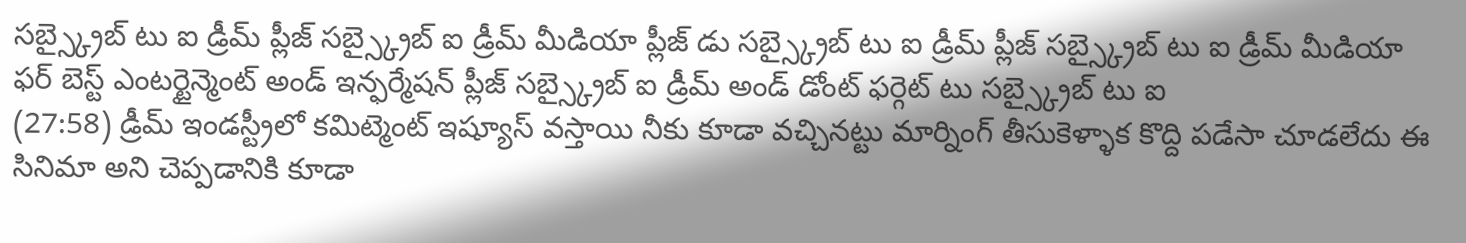సబ్స్క్రైబ్ టు ఐ డ్రీమ్ ప్లీజ్ సబ్స్క్రైబ్ ఐ డ్రీమ్ మీడియా ప్లీజ్ డు సబ్స్క్రైబ్ టు ఐ డ్రీమ్ ప్లీజ్ సబ్స్క్రైబ్ టు ఐ డ్రీమ్ మీడియా ఫర్ బెస్ట్ ఎంటర్టైన్మెంట్ అండ్ ఇన్ఫర్మేషన్ ప్లీజ్ సబ్స్క్రైబ్ ఐ డ్రీమ్ అండ్ డోంట్ ఫర్గెట్ టు సబ్స్క్రైబ్ టు ఐ
(27:58) డ్రీమ్ ఇండస్ట్రీలో కమిట్మెంట్ ఇష్యూస్ వస్తాయి నీకు కూడా వచ్చినట్టు మార్నింగ్ తీసుకెళ్ళాక కొద్ది పడేసా చూడలేదు ఈ సినిమా అని చెప్పడానికి కూడా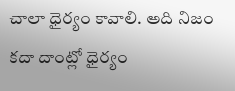చాలా ధైర్యం కావాలి. అది నిజం కదా దాంట్లో ధైర్యం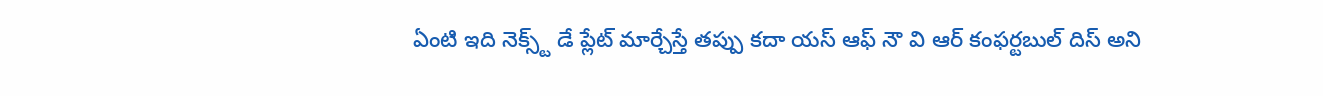ఏంటి ఇది నెక్స్ట్ డే ప్లేట్ మార్చేస్తే తప్పు కదా యస్ ఆఫ్ నౌ వి ఆర్ కంఫర్టబుల్ దిస్ అని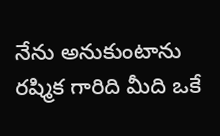నేను అనుకుంటాను రష్మిక గారిది మీది ఒకే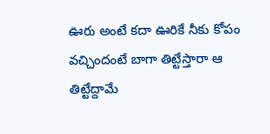ఊరు అంటే కదా ఊరికే నీకు కోపం వచ్చిందంటే బాగా తిట్టేస్తారా ఆ తిట్టేద్దామే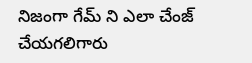నిజంగా గేమ్ ని ఎలా చేంజ్ చేయగలిగారు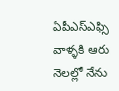ఏపీఎస్ఎఫ్సి వాళ్ళకి ఆరు నెలల్లో నేను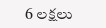6 లక్షలు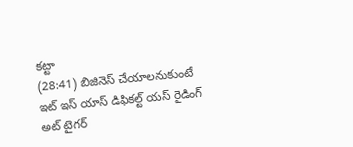కట్టా
(28:41) బిజినెస్ చేయాలనుకుంటే ఇట్ ఇస్ యాస్ డిఫికల్ట్ యస్ రైడింగ్ అట్ టైగర్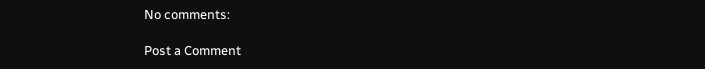No comments:

Post a Comment